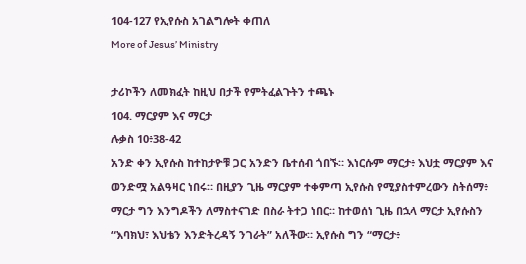104-127 የኢየሱስ አገልግሎት ቀጠለ
More of Jesus’ Ministry

ታሪኮችን ለመክፈት ከዚህ በታች የምትፈልጉትን ተጫኑ
104. ማርያም እና ማርታ
ሉቃስ 10፥38-42
አንድ ቀን ኢየሱስ ከተከታዮቹ ጋር አንድን ቤተሰብ ጎበኙ። እነርሱም ማርታ፥ እህቷ ማርያም እና ወንድሟ አልዓዛር ነበሩ። በዚያን ጊዜ ማርያም ተቀምጣ ኢየሱስ የሚያስተምረውን ስትሰማ፥ ማርታ ግን እንግዶችን ለማስተናገድ በስራ ትተጋ ነበር። ከተወሰነ ጊዜ በኋላ ማርታ ኢየሱስን “እባክህ፣ እህቴን እንድትረዳኝ ንገራት” አለችው። ኢየሱስ ግን “ማርታ፥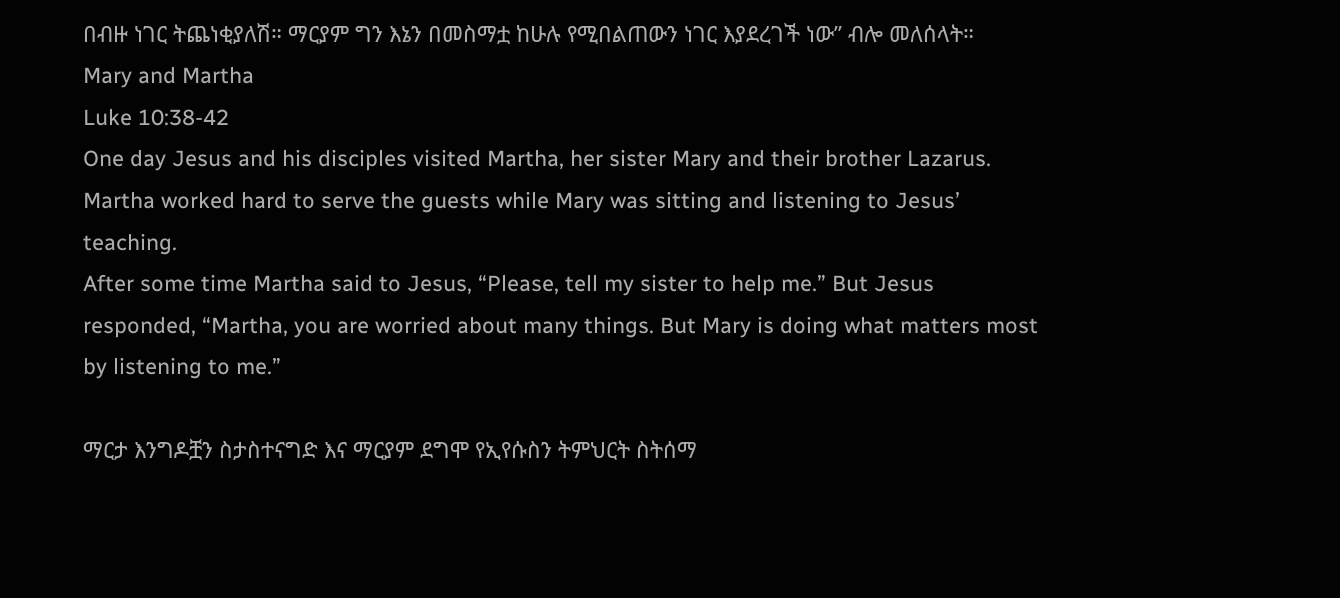በብዙ ነገር ትጨነቂያለሽ። ማርያም ግን እኔን በመስማቷ ከሁሉ የሚበልጠውን ነገር እያደረገች ነው” ብሎ መለሰላት።
Mary and Martha
Luke 10:38-42
One day Jesus and his disciples visited Martha, her sister Mary and their brother Lazarus. Martha worked hard to serve the guests while Mary was sitting and listening to Jesus’ teaching.
After some time Martha said to Jesus, “Please, tell my sister to help me.” But Jesus responded, “Martha, you are worried about many things. But Mary is doing what matters most by listening to me.”

ማርታ እንግዶቿን ስታስተናግድ እና ማርያም ደግሞ የኢየሱስን ትምህርት ስትሰማ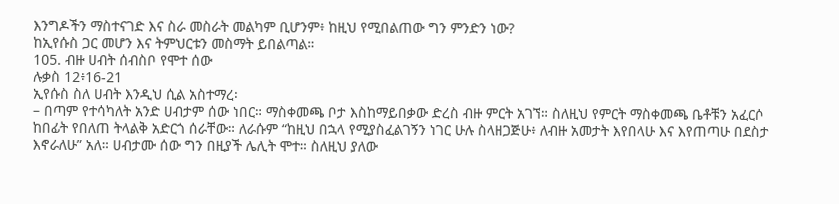እንግዶችን ማስተናገድ እና ስራ መስራት መልካም ቢሆንም፥ ከዚህ የሚበልጠው ግን ምንድን ነው?
ከኢየሱስ ጋር መሆን እና ትምህርቱን መስማት ይበልጣል።
105. ብዙ ሀብት ሰብስቦ የሞተ ሰው
ሉቃስ 12፥16-21
ኢየሱስ ስለ ሀብት እንዲህ ሲል አስተማረ፡
– በጣም የተሳካለት አንድ ሀብታም ሰው ነበር። ማስቀመጫ ቦታ እስከማይበቃው ድረስ ብዙ ምርት አገኘ። ስለዚህ የምርት ማስቀመጫ ቤቶቹን አፈርሶ ከበፊት የበለጠ ትላልቅ አድርጎ ሰራቸው። ለራሱም “ከዚህ በኋላ የሚያስፈልገኝን ነገር ሁሉ ስላዘጋጅሁ፥ ለብዙ አመታት እየበላሁ እና እየጠጣሁ በደስታ እኖራለሁ” አለ። ሀብታሙ ሰው ግን በዚያች ሌሊት ሞተ። ስለዚህ ያለው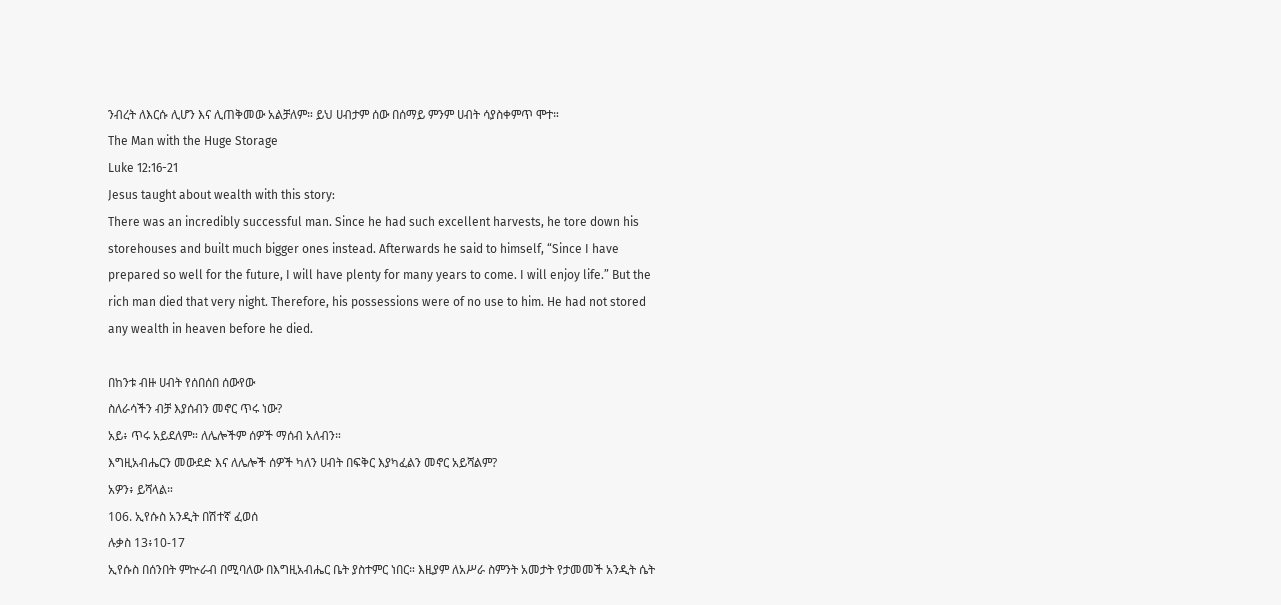ንብረት ለእርሱ ሊሆን እና ሊጠቅመው አልቻለም። ይህ ሀብታም ሰው በሰማይ ምንም ሀብት ሳያስቀምጥ ሞተ።
The Man with the Huge Storage
Luke 12:16-21
Jesus taught about wealth with this story:
There was an incredibly successful man. Since he had such excellent harvests, he tore down his storehouses and built much bigger ones instead. Afterwards he said to himself, “Since I have prepared so well for the future, I will have plenty for many years to come. I will enjoy life.” But the rich man died that very night. Therefore, his possessions were of no use to him. He had not stored any wealth in heaven before he died.

በከንቱ ብዙ ሀብት የሰበሰበ ሰውየው
ስለራሳችን ብቻ እያሰብን መኖር ጥሩ ነው?
አይ፥ ጥሩ አይደለም። ለሌሎችም ሰዎች ማሰብ አለብን።
እግዚአብሔርን መውደድ እና ለሌሎች ሰዎች ካለን ሀብት በፍቅር እያካፈልን መኖር አይሻልም?
አዎን፥ ይሻላል።
106. ኢየሱስ አንዲት በሽተኛ ፈወሰ
ሉቃስ 13፥10-17
ኢየሱስ በሰንበት ምኵራብ በሚባለው በእግዚአብሔር ቤት ያስተምር ነበር። እዚያም ለአሥራ ስምንት አመታት የታመመች አንዲት ሴት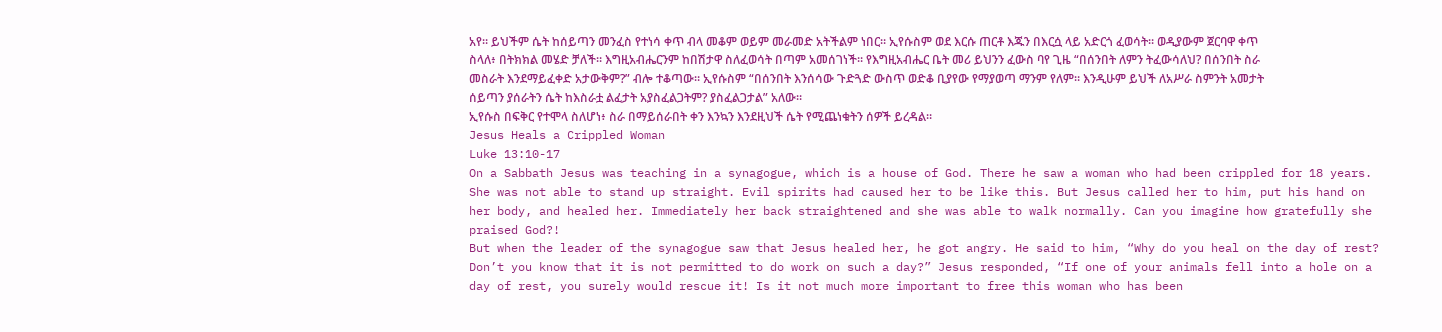አየ። ይህችም ሴት ከሰይጣን መንፈስ የተነሳ ቀጥ ብላ መቆም ወይም መራመድ አትችልም ነበር። ኢየሱስም ወደ እርሱ ጠርቶ እጁን በእርሷ ላይ አድርጎ ፈወሳት። ወዲያውም ጀርባዋ ቀጥ ስላለ፥ በትክክል መሄድ ቻለች። እግዚአብሔርንም ከበሽታዋ ስለፈወሳት በጣም አመሰገነች። የእግዚአብሔር ቤት መሪ ይህንን ፈውስ ባየ ጊዜ “በሰንበት ለምን ትፈውሳለህ? በሰንበት ስራ መስራት እንደማይፈቀድ አታውቅም?” ብሎ ተቆጣው። ኢየሱስም “በሰንበት እንሰሳው ጉድጓድ ውስጥ ወድቆ ቢያየው የማያወጣ ማንም የለም። እንዲሁም ይህች ለአሥራ ስምንት አመታት ሰይጣን ያሰራትን ሴት ከእስራቷ ልፈታት አያስፈልጋትም? ያስፈልጋታል” አለው።
ኢየሱስ በፍቅር የተሞላ ስለሆነ፥ ስራ በማይሰራበት ቀን እንኳን እንደዚህች ሴት የሚጨነቁትን ሰዎች ይረዳል።
Jesus Heals a Crippled Woman
Luke 13:10-17
On a Sabbath Jesus was teaching in a synagogue, which is a house of God. There he saw a woman who had been crippled for 18 years. She was not able to stand up straight. Evil spirits had caused her to be like this. But Jesus called her to him, put his hand on her body, and healed her. Immediately her back straightened and she was able to walk normally. Can you imagine how gratefully she praised God?!
But when the leader of the synagogue saw that Jesus healed her, he got angry. He said to him, “Why do you heal on the day of rest? Don’t you know that it is not permitted to do work on such a day?” Jesus responded, “If one of your animals fell into a hole on a day of rest, you surely would rescue it! Is it not much more important to free this woman who has been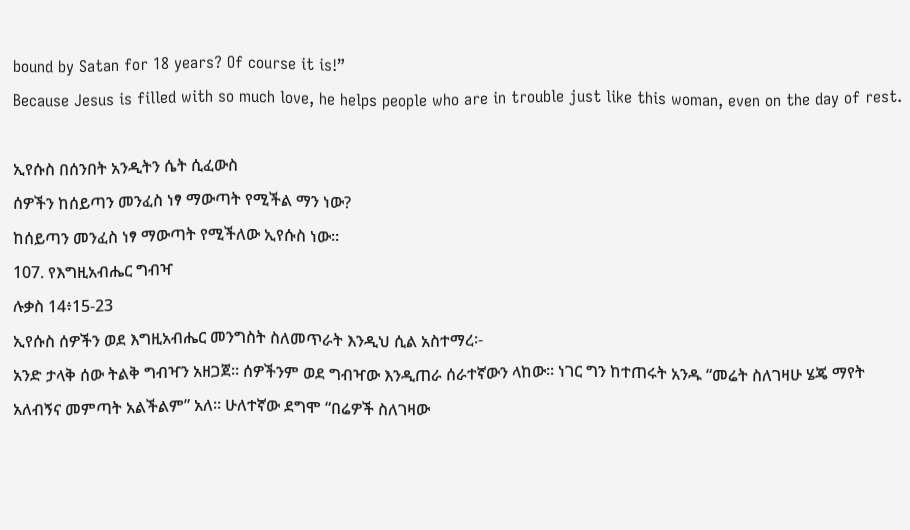bound by Satan for 18 years? Of course it is!”
Because Jesus is filled with so much love, he helps people who are in trouble just like this woman, even on the day of rest.

ኢየሱስ በሰንበት አንዲትን ሴት ሲፈውስ
ሰዎችን ከሰይጣን መንፈስ ነፃ ማውጣት የሚችል ማን ነው?
ከሰይጣን መንፈስ ነፃ ማውጣት የሚችለው ኢየሱስ ነው።
107. የእግዚአብሔር ግብዣ
ሉቃስ 14፥15-23
ኢየሱስ ሰዎችን ወደ እግዚአብሔር መንግስት ስለመጥራት እንዲህ ሲል አስተማረ፡-
አንድ ታላቅ ሰው ትልቅ ግብዣን አዘጋጀ። ሰዎችንም ወደ ግብዣው እንዲጠራ ሰራተኛውን ላከው። ነገር ግን ከተጠሩት አንዱ “መሬት ስለገዛሁ ሄጄ ማየት አለብኝና መምጣት አልችልም” አለ። ሁለተኛው ደግሞ “በሬዎች ስለገዛው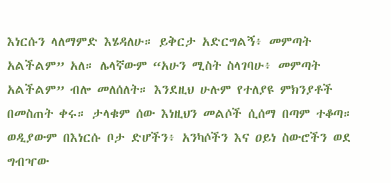እነርሱን ላለማምድ እሄዳለሁ። ይቅርታ አድርግልኝ፥ መምጣት አልችልም” አለ። ሌላኛውም “አሁን ሚስት ስላገባሁ፥ መምጣት አልችልም” ብሎ መለሰለት። እንደዚህ ሁሉም የተለያዩ ምክንያቶች በመስጠት ቀሩ። ታላቁም ሰው እነዚህን መልሶች ሲሰማ በጣም ተቆጣ። ወዲያውም በእነርሱ ቦታ ድሆችን፥ አንካሶችን እና ዐይነ ስውሮችን ወደ ግብዣው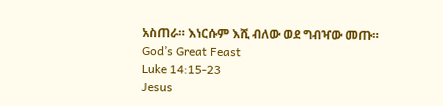አስጠራ። እነርሱም እሺ ብለው ወደ ግብዣው መጡ።
God’s Great Feast
Luke 14:15-23
Jesus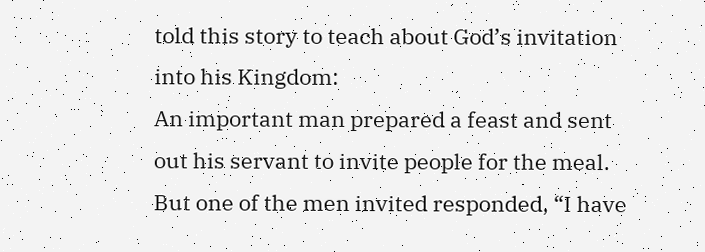told this story to teach about God’s invitation into his Kingdom:
An important man prepared a feast and sent out his servant to invite people for the meal. But one of the men invited responded, “I have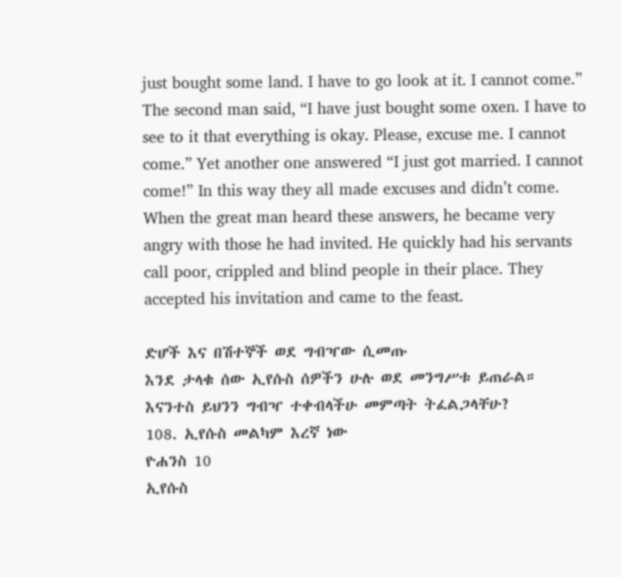just bought some land. I have to go look at it. I cannot come.” The second man said, “I have just bought some oxen. I have to see to it that everything is okay. Please, excuse me. I cannot come.” Yet another one answered “I just got married. I cannot come!” In this way they all made excuses and didn’t come. When the great man heard these answers, he became very angry with those he had invited. He quickly had his servants call poor, crippled and blind people in their place. They accepted his invitation and came to the feast.

ድሆች እና በሽተኞች ወደ ግብዣው ሲመጡ
እንደ ታላቁ ሰው ኢየሱስ ሰዎችን ሁሉ ወደ መንግሥቱ ይጠራል። እናንተስ ይህንን ግብዣ ተቀብላችሁ መምጣት ትፈልጋላቸሁ?
108. ኢየሱስ መልካም እረኛ ነው
ዮሐንስ 10
ኢየሱስ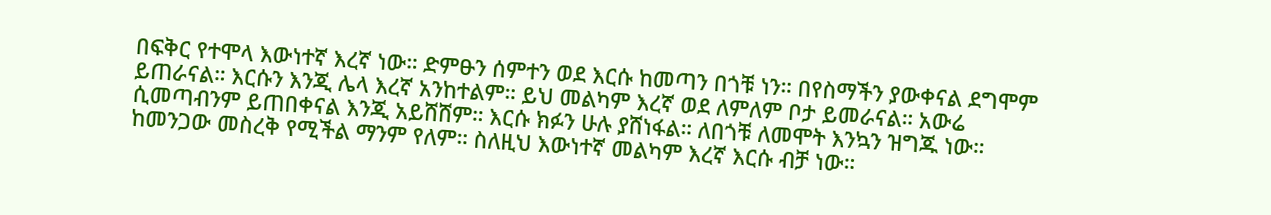በፍቅር የተሞላ እውነተኛ እረኛ ነው። ድምፁን ሰምተን ወደ እርሱ ከመጣን በጎቹ ነን። በየስማችን ያውቀናል ደግሞም ይጠራናል። እርሱን እንጂ ሌላ እረኛ አንከተልም። ይህ መልካም እረኛ ወደ ለምለም ቦታ ይመራናል። አውሬ ሲመጣብንም ይጠበቀናል እንጂ አይሸሸም። እርሱ ክፉን ሁሉ ያሸነፋል። ለበጎቹ ለመሞት እንኳን ዝግጁ ነው። ከመንጋው መስረቅ የሚችል ማንም የለም። ስለዚህ እውነተኛ መልካም እረኛ እርሱ ብቻ ነው።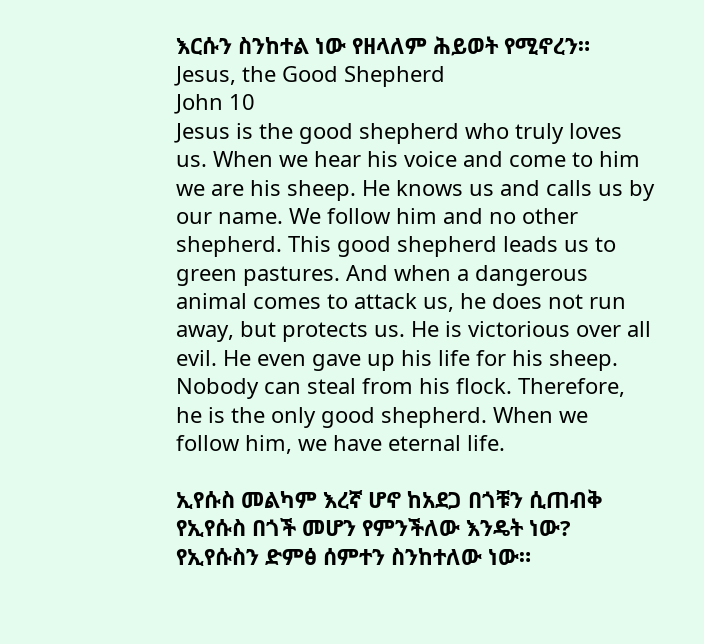እርሱን ስንከተል ነው የዘላለም ሕይወት የሚኖረን።
Jesus, the Good Shepherd
John 10
Jesus is the good shepherd who truly loves us. When we hear his voice and come to him we are his sheep. He knows us and calls us by our name. We follow him and no other shepherd. This good shepherd leads us to green pastures. And when a dangerous animal comes to attack us, he does not run away, but protects us. He is victorious over all evil. He even gave up his life for his sheep. Nobody can steal from his flock. Therefore, he is the only good shepherd. When we follow him, we have eternal life.

ኢየሱስ መልካም እረኛ ሆኖ ከአደጋ በጎቹን ሲጠብቅ
የኢየሱስ በጎች መሆን የምንችለው እንዴት ነው?
የኢየሱስን ድምፅ ሰምተን ስንከተለው ነው።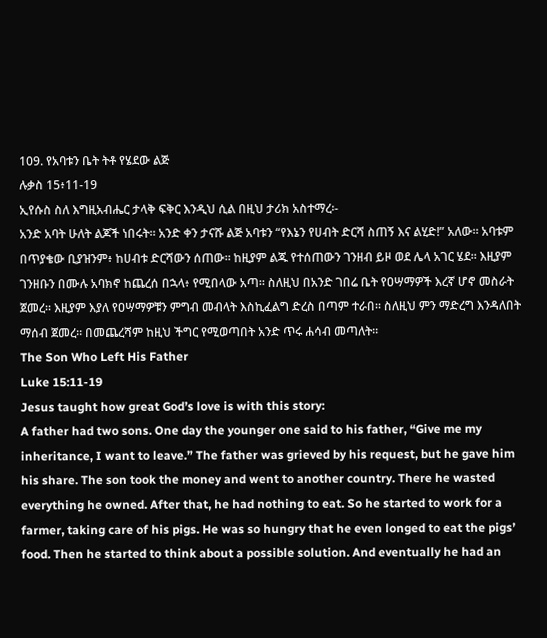109. የአባቱን ቤት ትቶ የሄደው ልጅ
ሉቃስ 15፥11-19
ኢየሱስ ስለ እግዚአብሔር ታላቅ ፍቅር እንዲህ ሲል በዚህ ታሪክ አስተማረ፡-
አንድ አባት ሁለት ልጆች ነበሩት። አንድ ቀን ታናሹ ልጅ አባቱን “የእኔን የሀብት ድርሻ ስጠኝ እና ልሂድ!” አለው። አባቱም በጥያቄው ቢያዝንም፥ ከሀብቱ ድርሻውን ሰጠው። ከዚያም ልጁ የተሰጠውን ገንዘብ ይዞ ወደ ሌላ አገር ሄደ። እዚያም ገንዘቡን በሙሉ አባክኖ ከጨረሰ በኋላ፥ የሚበላው አጣ። ስለዚህ በአንድ ገበሬ ቤት የዐሣማዎች እረኛ ሆኖ መስራት ጀመረ። እዚያም እያለ የዐሣማዎቹን ምግብ መብላት እስኪፈልግ ድረስ በጣም ተራበ። ስለዚህ ምን ማድረግ እንዳለበት ማሰብ ጀመረ። በመጨረሻም ከዚህ ችግር የሚወጣበት አንድ ጥሩ ሐሳብ መጣለት።
The Son Who Left His Father
Luke 15:11-19
Jesus taught how great God’s love is with this story:
A father had two sons. One day the younger one said to his father, “Give me my inheritance, I want to leave.” The father was grieved by his request, but he gave him his share. The son took the money and went to another country. There he wasted everything he owned. After that, he had nothing to eat. So he started to work for a farmer, taking care of his pigs. He was so hungry that he even longed to eat the pigs’ food. Then he started to think about a possible solution. And eventually he had an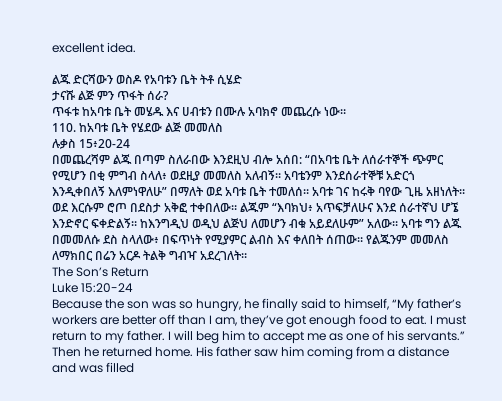excellent idea.

ልጁ ድርሻውን ወስዶ የአባቱን ቤት ትቶ ሲሄድ
ታናሹ ልጅ ምን ጥፋት ሰራ?
ጥፋቱ ከአባቱ ቤት መሄዱ እና ሀብቱን በሙሉ አባክኖ መጨረሱ ነው።
110. ከአባቱ ቤት የሄደው ልጅ መመለስ
ሉቃስ 15፥20-24
በመጨረሻም ልጁ በጣም ስለራበው እንደዚህ ብሎ አሰበ: “በአባቴ ቤት ለሰራተኞች ጭምር የሚሆን በቂ ምግብ ስላለ፥ ወደዚያ መመለስ አለብኝ። አባቴንም እንደሰራተኞቹ አድርጎ እንዲቀበለኝ እለምነዋለሁ” በማለት ወደ አባቱ ቤት ተመለሰ። አባቱ ገና ከሩቅ ባየው ጊዜ አዘነለት። ወደ እርሱም ሮጦ በደስታ አቅፎ ተቀበለው። ልጁም “እባክህ፥ አጥፍቻለሁና እንደ ሰራተኛህ ሆኜ እንድኖር ፍቀድልኝ። ከእንግዲህ ወዲህ ልጅህ ለመሆን ብቁ አይደለሁም” አለው። አባቱ ግን ልጁ በመመለሱ ደስ ስላለው፥ በፍጥነት የሚያምር ልብስ እና ቀለበት ሰጠው። የልጁንም መመለስ ለማክበር በሬን አርዶ ትልቅ ግብዣ አደረገለት።
The Son’s Return
Luke 15:20-24
Because the son was so hungry, he finally said to himself, “My father’s workers are better off than I am, they’ve got enough food to eat. I must return to my father. I will beg him to accept me as one of his servants.” Then he returned home. His father saw him coming from a distance and was filled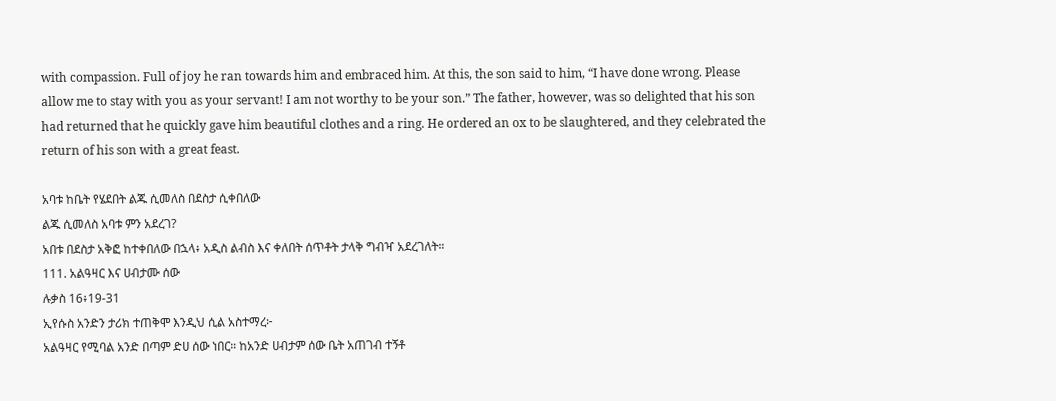with compassion. Full of joy he ran towards him and embraced him. At this, the son said to him, “I have done wrong. Please allow me to stay with you as your servant! I am not worthy to be your son.” The father, however, was so delighted that his son had returned that he quickly gave him beautiful clothes and a ring. He ordered an ox to be slaughtered, and they celebrated the return of his son with a great feast.

አባቱ ከቤት የሄደበት ልጁ ሲመለስ በደስታ ሲቀበለው
ልጁ ሲመለስ አባቱ ምን አደረገ?
አበቱ በደስታ አቅፎ ከተቀበለው በኋላ፥ አዲስ ልብስ እና ቀለበት ሰጥቶት ታላቅ ግብዣ አደረገለት።
111. አልዓዛር እና ሀብታሙ ሰው
ሉቃስ 16፥19-31
ኢየሱስ አንድን ታሪክ ተጠቅሞ እንዲህ ሲል አስተማረ፦
አልዓዛር የሚባል አንድ በጣም ድሀ ሰው ነበር። ከአንድ ሀብታም ሰው ቤት አጠገብ ተኝቶ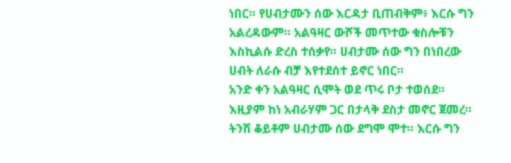ነበር። የሀብታሙን ሰው እርዳታ ቢጠብቅም፥ እርሱ ግን አልረዳውም። አልዓዛር ውሾች መጥተው ቁስሎቹን እስኪልሱ ድረስ ተሰቃየ። ሀብታሙ ሰው ግን በነበረው ሀብት ለራሱ ብቻ እየተደሰተ ይኖር ነበር።
አንድ ቀን አልዓዛር ሲሞት ወደ ጥሩ ቦታ ተወሰደ። እዚያም ከነ አብራሃም ጋር በታላቅ ደስታ መኖር ጀመረ። ትንሽ ቆይቶም ሀብታሙ ሰው ደግሞ ሞተ። እርሱ ግን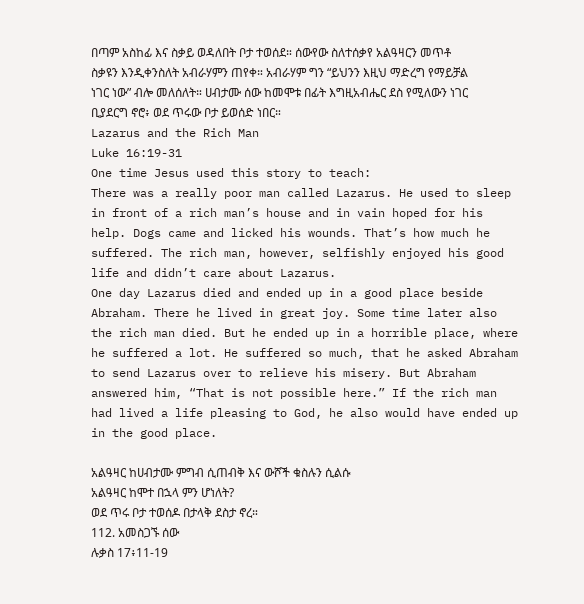በጣም አስከፊ እና ስቃይ ወዳለበት ቦታ ተወሰደ። ሰውየው ስለተሰቃየ አልዓዛርን መጥቶ ስቃዩን እንዲቀንስለት አብራሃምን ጠየቀ። አብራሃም ግን “ይህንን እዚህ ማድረግ የማይቻል ነገር ነው” ብሎ መለሰለት። ሀብታሙ ሰው ከመሞቱ በፊት እግዚአብሔር ደስ የሚለውን ነገር ቢያደርግ ኖሮ፥ ወደ ጥሩው ቦታ ይወሰድ ነበር።
Lazarus and the Rich Man
Luke 16:19-31
One time Jesus used this story to teach:
There was a really poor man called Lazarus. He used to sleep in front of a rich man’s house and in vain hoped for his help. Dogs came and licked his wounds. That’s how much he suffered. The rich man, however, selfishly enjoyed his good life and didn’t care about Lazarus.
One day Lazarus died and ended up in a good place beside Abraham. There he lived in great joy. Some time later also the rich man died. But he ended up in a horrible place, where he suffered a lot. He suffered so much, that he asked Abraham to send Lazarus over to relieve his misery. But Abraham answered him, “That is not possible here.” If the rich man had lived a life pleasing to God, he also would have ended up in the good place.

አልዓዛር ከሀብታሙ ምግብ ሲጠብቅ እና ውሾች ቁስሉን ሲልሱ
አልዓዛር ከሞተ በኋላ ምን ሆነለት?
ወደ ጥሩ ቦታ ተወሰዶ በታላቅ ደስታ ኖረ።
112. አመስጋኙ ሰው
ሉቃስ 17፥11-19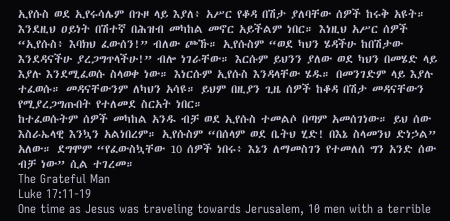ኢየሱስ ወደ ኢየሩሳሌም በጉዞ ላይ እያለ፥ አሥር የቆዳ በሽታ ያለባቸው ሰዎች ከሩቅ አዩት። እንደዚህ ዐይነት በሽተኛ በሕዝብ መካከል መኖር አይችልም ነበር። እነዚህ አሥር ሰዎች “ኢየሱስ፥ እባክህ ፈውሰን!” ብለው ጮኹ። ኢየሱስም “ወደ ካህን ሄዳችሁ ከበሽታው እንደዳናችሁ ያረጋግጥላችሁ!” ብሎ ነገራቸው። እርሱም ይህንን ያለው ወደ ካህን በመሄድ ላይ እያሉ እንደሚፈወሱ ስላወቀ ነው። እነርሱም ኢየሱስ እንዳላቸው ሄዱ። በመንገድም ላይ እያሉ ተፈወሱ። መዳናቸውንም ለካህን አሳዩ። ይህም በዚያን ጊዜ ሰዎች ከቆዳ በሽታ መዳናቸውን የሚያረጋግጡበት የተለመደ ስርአት ነበር።
ከተፈወሱትም ሰዎች መካከል አንዱ ብቻ ወደ ኢየሱስ ተመልሶ በጣም አመሰገነው። ይህ ሰው እስራኤላዊ እንኳን አልነበረም። ኢየሱስም “በሰላም ወደ ቤትህ ሂድ! በእኔ ስላመንህ ድነኃል” አለው። ደግሞም “የፈውስኳቸው 10 ሰዎች ነበሩ፥ እኔን ለማመስገን የተመለሰ ግን አንድ ሰው ብቻ ነው” ሲል ተገረመ።
The Grateful Man
Luke 17:11-19
One time as Jesus was traveling towards Jerusalem, 10 men with a terrible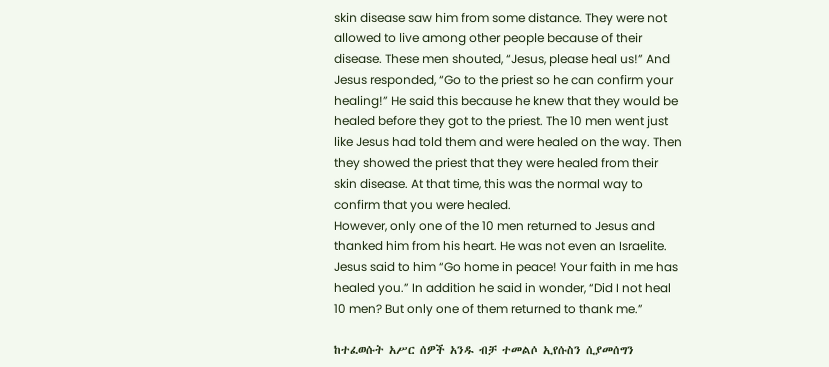skin disease saw him from some distance. They were not allowed to live among other people because of their disease. These men shouted, “Jesus, please heal us!” And Jesus responded, “Go to the priest so he can confirm your healing!” He said this because he knew that they would be healed before they got to the priest. The 10 men went just like Jesus had told them and were healed on the way. Then they showed the priest that they were healed from their skin disease. At that time, this was the normal way to confirm that you were healed.
However, only one of the 10 men returned to Jesus and thanked him from his heart. He was not even an Israelite. Jesus said to him “Go home in peace! Your faith in me has healed you.” In addition he said in wonder, “Did I not heal 10 men? But only one of them returned to thank me.”

ከተፈወሱት አሥር ሰዎች አንዱ ብቻ ተመልሶ ኢየሱስን ሲያመሰግን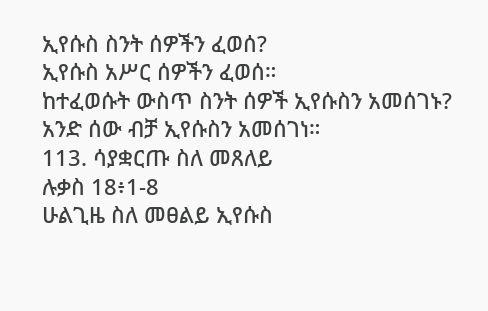ኢየሱስ ስንት ሰዎችን ፈወሰ?
ኢየሱስ አሥር ሰዎችን ፈወሰ።
ከተፈወሱት ውስጥ ስንት ሰዎች ኢየሱስን አመሰገኑ?
አንድ ሰው ብቻ ኢየሱስን አመሰገነ።
113. ሳያቋርጡ ስለ መጸለይ
ሉቃስ 18፥1-8
ሁልጊዜ ስለ መፀልይ ኢየሱስ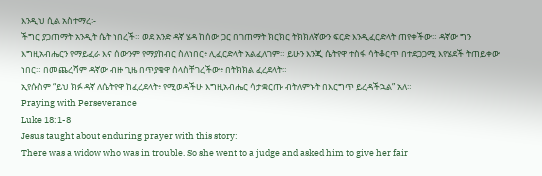እንዲህ ሲል አስተማረ፡-
ችግር ያጋጠማት አንዲት ሴት ነበረች። ወደ አንድ ዳኛ ሄዳ ከሰው ጋር በገጠማት ክርክር ትክክለኛውን ፍርድ እንዲፈርድላት ጠየቀችው። ዳኛው ግን እግዚአብሔርን የማይፈራ እና ሰውንም የማያከብር ስለነበር፥ ሊፈርድላት አልፈለገም። ይሁን እንጂ ሴትየዋ ተስፋ ሳትቆርጥ በተደጋጋሚ እየሄደች ትጠይቀው ነበር። በመጨረሻም ዳኛው ብዙ ጊዜ በጥያቄዋ ስላስቸገረችው፥ በትክክል ፈረደላት።
ኢየሱስም “ይህ ክፉ ዳኛ ለሴትየዋ ከፈረደላት፥ የሚወዳችሁ እግዚአብሔር ሳታቋርጡ ብትለምኑት በእርግጥ ይረዳችኋል” አለ።
Praying with Perseverance
Luke 18:1-8
Jesus taught about enduring prayer with this story:
There was a widow who was in trouble. So she went to a judge and asked him to give her fair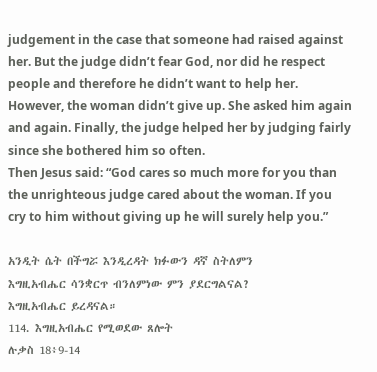judgement in the case that someone had raised against her. But the judge didn’t fear God, nor did he respect people and therefore he didn’t want to help her. However, the woman didn’t give up. She asked him again and again. Finally, the judge helped her by judging fairly since she bothered him so often.
Then Jesus said: “God cares so much more for you than the unrighteous judge cared about the woman. If you cry to him without giving up he will surely help you.”

አንዲት ሴት በችግሯ እንዲረዳት ክፉውን ዳኛ ስትለምን
እግዚአብሔር ሳንቋርጥ ብንለምነው ምን ያደርግልናል?
እግዚአብሔር ይረዳናል።
114. እግዚአብሔር የሚወደው ጸሎት
ሉቃስ 18፥9-14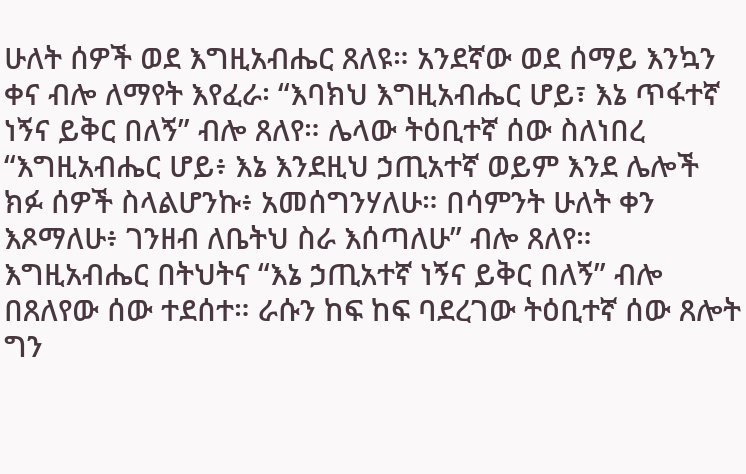ሁለት ሰዎች ወደ እግዚአብሔር ጸለዩ። አንደኛው ወደ ሰማይ እንኳን ቀና ብሎ ለማየት እየፈራ፡ “እባክህ እግዚአብሔር ሆይ፣ እኔ ጥፋተኛ ነኝና ይቅር በለኝ” ብሎ ጸለየ። ሌላው ትዕቢተኛ ሰው ስለነበረ “እግዚአብሔር ሆይ፥ እኔ እንደዚህ ኃጢአተኛ ወይም እንደ ሌሎች ክፉ ሰዎች ስላልሆንኩ፥ አመሰግንሃለሁ። በሳምንት ሁለት ቀን እጾማለሁ፥ ገንዘብ ለቤትህ ስራ እሰጣለሁ” ብሎ ጸለየ።
እግዚአብሔር በትህትና “እኔ ኃጢአተኛ ነኝና ይቅር በለኝ” ብሎ በጸለየው ሰው ተደሰተ። ራሱን ከፍ ከፍ ባደረገው ትዕቢተኛ ሰው ጸሎት ግን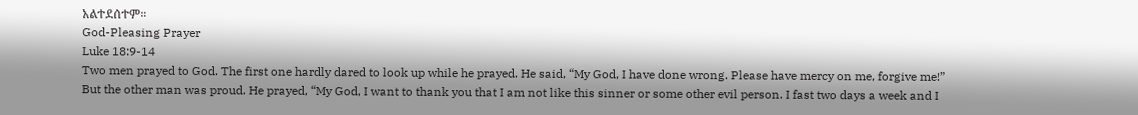አልተደሰተም።
God-Pleasing Prayer
Luke 18:9-14
Two men prayed to God. The first one hardly dared to look up while he prayed. He said, “My God, I have done wrong. Please have mercy on me, forgive me!” But the other man was proud. He prayed, “My God, I want to thank you that I am not like this sinner or some other evil person. I fast two days a week and I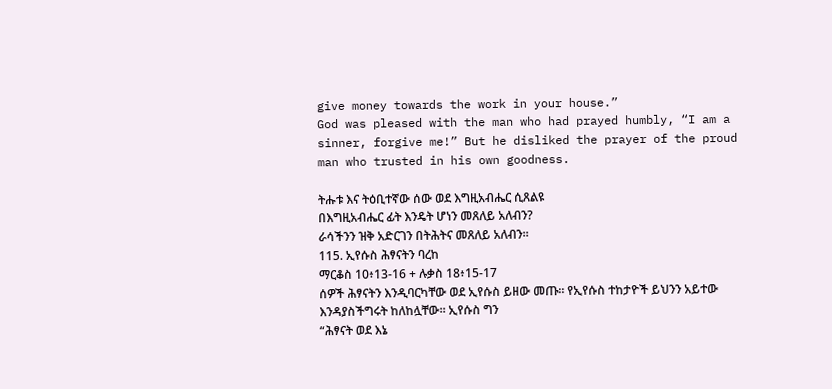give money towards the work in your house.”
God was pleased with the man who had prayed humbly, “I am a sinner, forgive me!” But he disliked the prayer of the proud man who trusted in his own goodness.

ትሑቱ እና ትዕቢተኛው ሰው ወደ እግዚአብሔር ሲጸልዩ
በእግዚአብሔር ፊት እንዴት ሆነን መጸለይ አለብን?
ራሳችንን ዝቅ አድርገን በትሕትና መጸለይ አለብን።
115. ኢየሱስ ሕፃናትን ባረከ
ማርቆስ 10፥13-16 + ሉቃስ 18፥15-17
ሰዎች ሕፃናትን እንዲባርካቸው ወደ ኢየሱስ ይዘው መጡ። የኢየሱስ ተከታዮች ይህንን አይተው እንዳያስችግሩት ከለከሏቸው። ኢየሱስ ግን
“ሕፃናት ወደ እኔ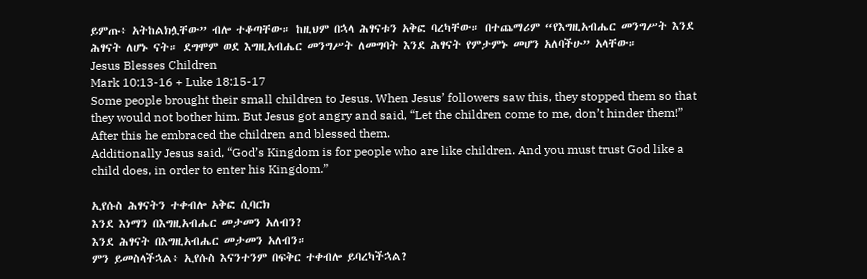ይምጡ፥ አትከልክሏቸው” ብሎ ተቆጣቸው። ከዚህም በኋላ ሕፃናቱን አቅፎ ባረካቸው። በተጨማሪም “የእግዚአብሔር መንግሥት እንደ ሕፃናት ለሆኑ ናት። ደግሞም ወደ እግዚአብሔር መንግሥት ለመግባት እንደ ሕፃናት የምታምኑ መሆን አለባችሁ” አላቸው።
Jesus Blesses Children
Mark 10:13-16 + Luke 18:15-17
Some people brought their small children to Jesus. When Jesus’ followers saw this, they stopped them so that they would not bother him. But Jesus got angry and said, “Let the children come to me, don’t hinder them!” After this he embraced the children and blessed them.
Additionally Jesus said, “God’s Kingdom is for people who are like children. And you must trust God like a child does, in order to enter his Kingdom.”

ኢየሱስ ሕፃናትን ተቀብሎ አቅፎ ሲባርክ
እንደ እነማን በእግዚአብሔር መታመን አለብን?
እንደ ሕፃናት በእግዚአብሔር መታመን አለብን።
ምን ይመስላችኋል፥ ኢየሱስ እናንተንም በፍቅር ተቀብሎ ይባረካችኋል?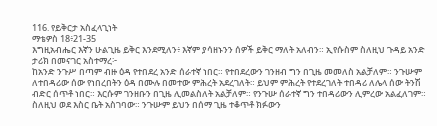116. የይቅርታ አስፈላጊነት
ማቴዎስ 18፥21-35
እግዚአብሔር እኛን ሁልጊዜ ይቅር እንደሚለን፥ እኛም ያሳዘኑንን ሰዎች ይቅር ማለት አለብን። ኢየሱስም ስለዚህ ጉዳይ አንድ ታሪክ በመናገር አስተማረ፦
ከአንድ ንጉሥ በጣም ብዙ ዕዳ የተበደረ አንድ ሰራተኛ ነበር። የተበደረውን ገንዘብ ግን በጊዜ መመለስ አልቻለም። ንጉሡም ለተበዳሪው ሰው የነበረበትን ዕዳ በሙሉ በመተው ምሕረት አደረገለት። ይህም ምሕረት የተደረገለት ተበዳሪ ለሌላ ሰው ትንሽ ብድር ሰጥቶ ነበር። እርሱም ገንዘቡን በጊዜ ሊመልስለት አልቻለም። የንጉሡ ሰራተኛ ግን ተበዳሪውን ሊምረው አልፈለገም። ስለዚህ ወደ እስር ቤት አስገባው። ንጉሡም ይህን በሰማ ጊዜ ተቆጥቶ ክፉውን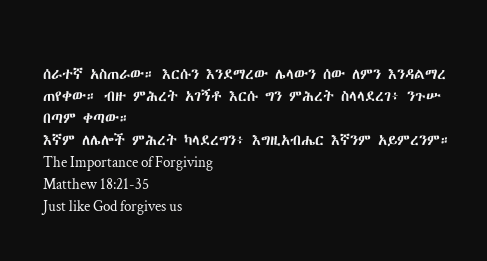ሰራተኛ አስጠራው። እርሱን እንደማረው ሌላውን ሰው ለምን እንዳልማረ ጠየቀው። ብዙ ምሕረት አገኝቶ እርሱ ግን ምሕረት ስላላደረገ፥ ንጉሡ በጣም ቀጣው።
እኛም ለሌሎች ምሕረት ካላደረግን፥ እግዚአብሔር እኛንም አይምረንም።
The Importance of Forgiving
Matthew 18:21-35
Just like God forgives us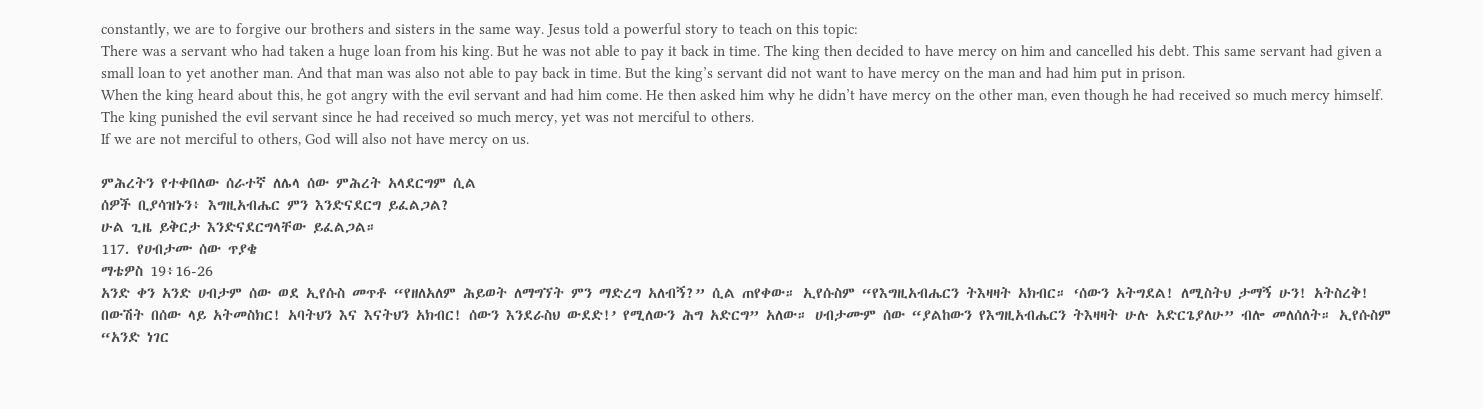constantly, we are to forgive our brothers and sisters in the same way. Jesus told a powerful story to teach on this topic:
There was a servant who had taken a huge loan from his king. But he was not able to pay it back in time. The king then decided to have mercy on him and cancelled his debt. This same servant had given a small loan to yet another man. And that man was also not able to pay back in time. But the king’s servant did not want to have mercy on the man and had him put in prison.
When the king heard about this, he got angry with the evil servant and had him come. He then asked him why he didn’t have mercy on the other man, even though he had received so much mercy himself. The king punished the evil servant since he had received so much mercy, yet was not merciful to others.
If we are not merciful to others, God will also not have mercy on us.

ምሕረትን የተቀበለው ሰራተኛ ለሌላ ሰው ምሕረት አላደርግም ሲል
ሰዎች ቢያሳዝኑን፥ እግዚአብሔር ምን እንድናደርግ ይፈልጋል?
ሁል ጊዜ ይቅርታ እንድናደርግላቸው ይፈልጋል።
117. የሀብታሙ ሰው ጥያቄ
ማቴዎስ 19፥16-26
አንድ ቀን አንድ ሀብታም ሰው ወደ ኢየሱስ መጥቶ “የዘለአለም ሕይወት ለማግኘት ምን ማድረግ አለብኝ?” ሲል ጠየቀው። ኢየሱስም “የእግዚአብሔርን ትእዛዛት አክብር። ‘ሰውን አትግደል! ለሚስትህ ታማኝ ሁን! አትስረቅ! በውሽት በሰው ላይ አትመስክር! አባትህን እና እናትህን አክብር! ሰውን እንደራስህ ውደድ!’ የሚለውን ሕግ አድርግ” አለው። ሀብታሙም ሰው “ያልከውን የእግዚአብሔርን ትእዛዛት ሁሉ አድርጌያለሁ” ብሎ መለሰለት። ኢየሱስም “አንድ ነገር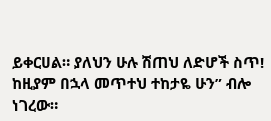ይቀርሀል። ያለህን ሁሉ ሽጠህ ለድሆች ስጥ! ከዚያም በኋላ መጥተህ ተከታዬ ሁን” ብሎ ነገረው።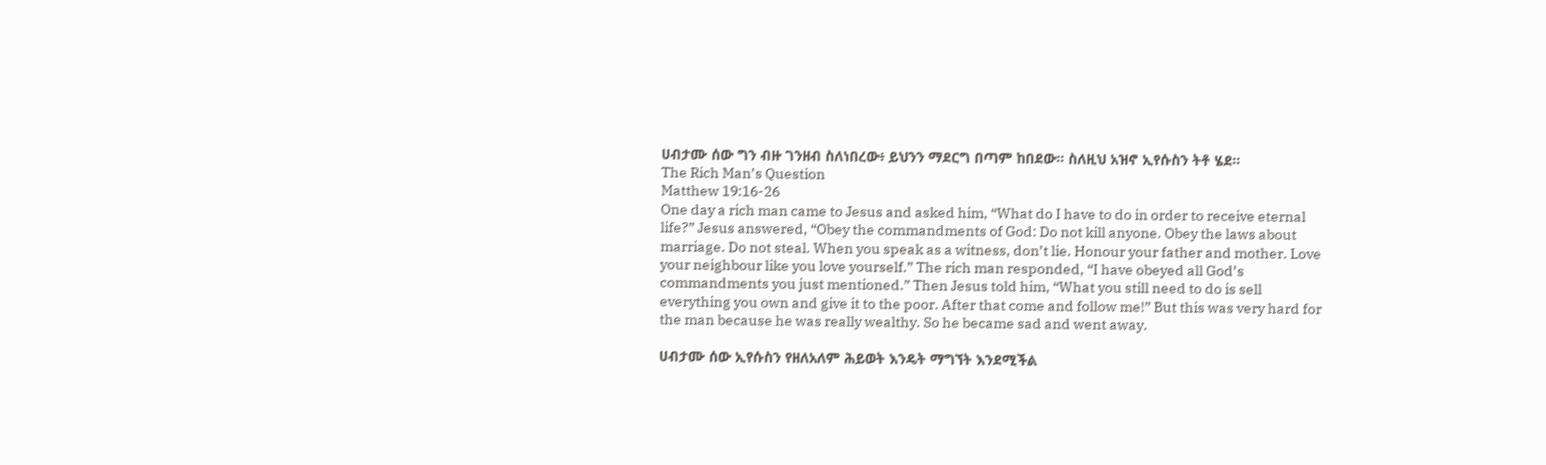ሀብታሙ ሰው ግን ብዙ ገንዘብ ስለነበረው፥ ይህንን ማደርግ በጣም ከበደው። ስለዚህ አዝኖ ኢየሱስን ትቶ ሄደ።
The Rich Man’s Question
Matthew 19:16-26
One day a rich man came to Jesus and asked him, “What do I have to do in order to receive eternal life?” Jesus answered, “Obey the commandments of God: Do not kill anyone. Obey the laws about marriage. Do not steal. When you speak as a witness, don’t lie. Honour your father and mother. Love your neighbour like you love yourself.” The rich man responded, “I have obeyed all God’s commandments you just mentioned.” Then Jesus told him, “What you still need to do is sell everything you own and give it to the poor. After that come and follow me!” But this was very hard for the man because he was really wealthy. So he became sad and went away.

ሀብታሙ ሰው ኢየሱስን የዘለአለም ሕይወት እንዴት ማግኘት እንደሚችል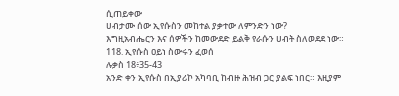ሲጠይቀው
ሀብታሙ ሰው ኢየሱስን መከተል ያቃተው ለምንድን ነው?
እግዚአብሔርን እና ሰዎችን ከመውደድ ይልቅ የራሱን ሀብት ስለወደደ ነው።
118. ኢየሱስ ዐይነ ስውሩን ፈወሰ
ሉቃስ 18፥35-43
አንድ ቀን ኢየሱስ በኢያሪኮ አካባቢ ከብዙ ሕዝብ ጋር ያልፍ ነበር። እዚያም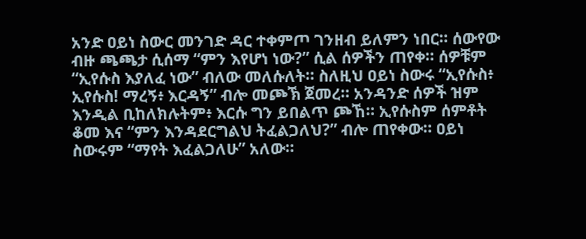አንድ ዐይነ ስውር መንገድ ዳር ተቀምጦ ገንዘብ ይለምን ነበር። ሰውየው ብዙ ጫጫታ ሲሰማ “ምን እየሆነ ነው?” ሲል ሰዎችን ጠየቀ። ሰዎቹም “ኢየሱስ እያለፈ ነው” ብለው መለሱለት። ስለዚህ ዐይነ ስውሩ “ኢየሱስ፥ ኢየሱስ! ማረኝ፥ እርዳኝ” ብሎ መጮኽ ጀመረ። አንዳንድ ሰዎች ዝም እንዲል ቢከለክሉትም፥ እርሱ ግን ይበልጥ ጮኸ። ኢየሱስም ሰምቶት ቆመ እና “ምን እንዳደርግልህ ትፈልጋለህ?” ብሎ ጠየቀው። ዐይነ ስውሩም “ማየት እፈልጋለሁ” አለው።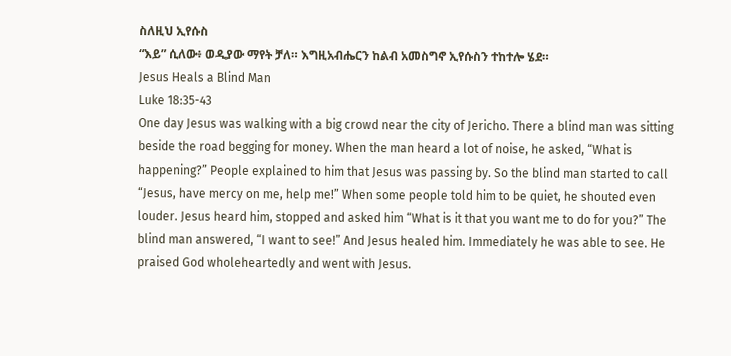ስለዚህ ኢየሱስ
“እይ” ሲለው፥ ወዲያው ማየት ቻለ። እግዚአብሔርን ከልብ አመስግኖ ኢየሱስን ተከተሎ ሄደ።
Jesus Heals a Blind Man
Luke 18:35-43
One day Jesus was walking with a big crowd near the city of Jericho. There a blind man was sitting beside the road begging for money. When the man heard a lot of noise, he asked, “What is happening?” People explained to him that Jesus was passing by. So the blind man started to call “Jesus, have mercy on me, help me!” When some people told him to be quiet, he shouted even louder. Jesus heard him, stopped and asked him “What is it that you want me to do for you?” The blind man answered, “I want to see!” And Jesus healed him. Immediately he was able to see. He praised God wholeheartedly and went with Jesus.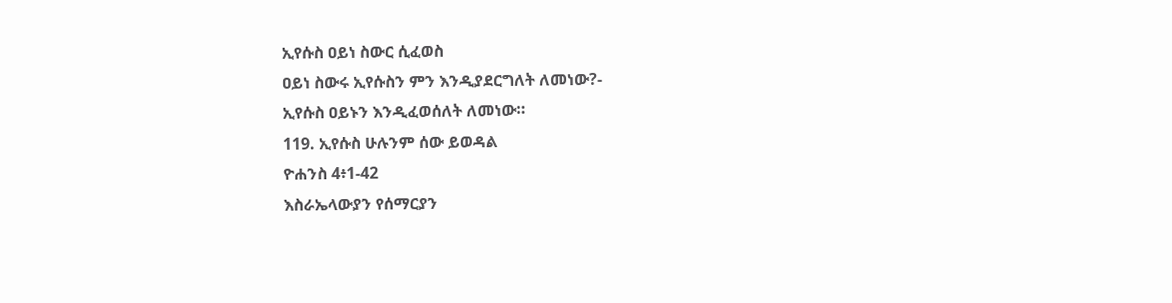ኢየሱስ ዐይነ ስውር ሲፈወስ
ዐይነ ስውሩ ኢየሱስን ምን እንዲያደርግለት ለመነው?-
ኢየሱስ ዐይኑን እንዲፈወሰለት ለመነው።
119. ኢየሱስ ሁሉንም ሰው ይወዳል
ዮሐንስ 4፥1-42
እስራኤላውያን የሰማርያን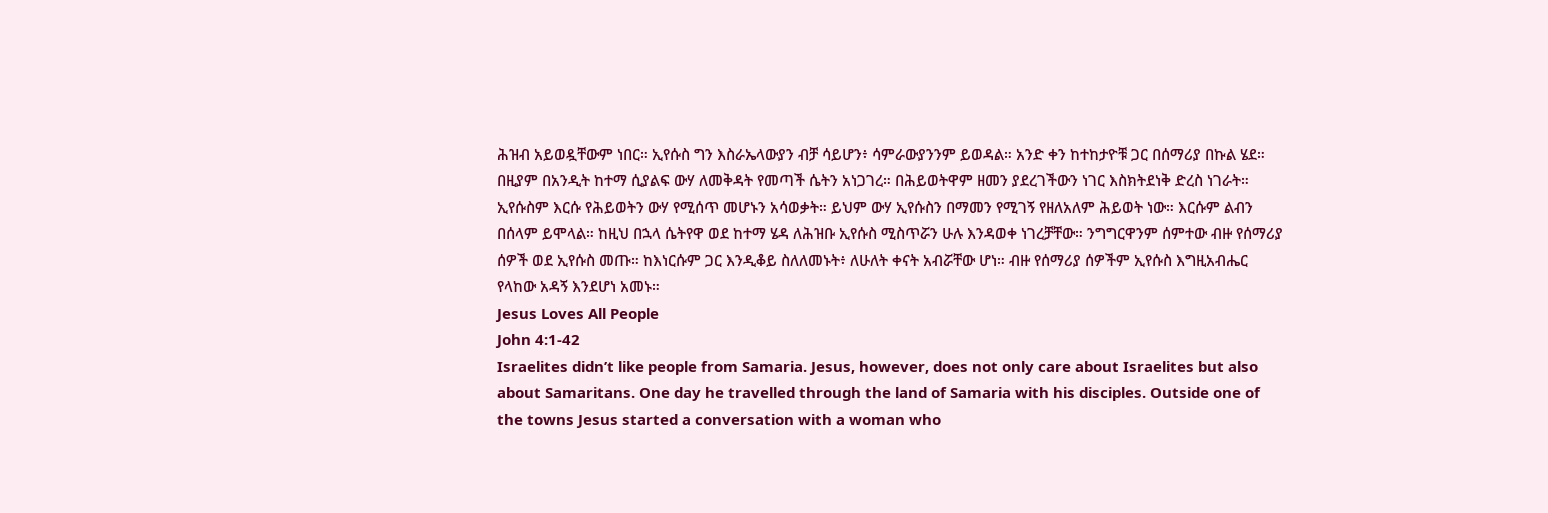ሕዝብ አይወዷቸውም ነበር። ኢየሱስ ግን እስራኤላውያን ብቻ ሳይሆን፥ ሳምራውያንንም ይወዳል። አንድ ቀን ከተከታዮቹ ጋር በሰማሪያ በኩል ሄደ። በዚያም በአንዲት ከተማ ሲያልፍ ውሃ ለመቅዳት የመጣች ሴትን አነጋገረ። በሕይወትዋም ዘመን ያደረገችውን ነገር እስክትደነቅ ድረስ ነገራት። ኢየሱስም እርሱ የሕይወትን ውሃ የሚሰጥ መሆኑን አሳወቃት። ይህም ውሃ ኢየሱስን በማመን የሚገኝ የዘለአለም ሕይወት ነው። እርሱም ልብን በሰላም ይሞላል። ከዚህ በኋላ ሴትየዋ ወደ ከተማ ሄዳ ለሕዝቡ ኢየሱስ ሚስጥሯን ሁሉ እንዳወቀ ነገረቻቸው። ንግግርዋንም ሰምተው ብዙ የሰማሪያ ሰዎች ወደ ኢየሱስ መጡ። ከእነርሱም ጋር እንዲቆይ ስለለመኑት፥ ለሁለት ቀናት አብሯቸው ሆነ። ብዙ የሰማሪያ ሰዎችም ኢየሱስ እግዚአብሔር የላከው አዳኝ እንደሆነ አመኑ።
Jesus Loves All People
John 4:1-42
Israelites didn’t like people from Samaria. Jesus, however, does not only care about Israelites but also about Samaritans. One day he travelled through the land of Samaria with his disciples. Outside one of the towns Jesus started a conversation with a woman who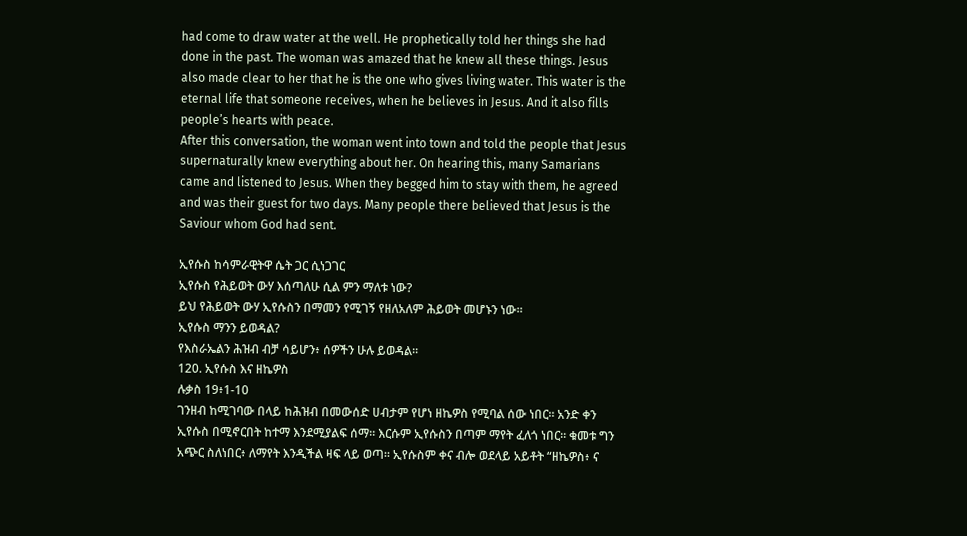had come to draw water at the well. He prophetically told her things she had done in the past. The woman was amazed that he knew all these things. Jesus also made clear to her that he is the one who gives living water. This water is the eternal life that someone receives, when he believes in Jesus. And it also fills people’s hearts with peace.
After this conversation, the woman went into town and told the people that Jesus supernaturally knew everything about her. On hearing this, many Samarians came and listened to Jesus. When they begged him to stay with them, he agreed and was their guest for two days. Many people there believed that Jesus is the Saviour whom God had sent.

ኢየሱስ ከሳምራዊትዋ ሴት ጋር ሲነጋገር
ኢየሱስ የሕይወት ውሃ እሰጣለሁ ሲል ምን ማለቱ ነው?
ይህ የሕይወት ውሃ ኢየሱስን በማመን የሚገኝ የዘለአለም ሕይወት መሆኑን ነው።
ኢየሱስ ማንን ይወዳል?
የእስራኤልን ሕዝብ ብቻ ሳይሆን፥ ሰዎችን ሁሉ ይወዳል።
120. ኢየሱስ እና ዘኬዎስ
ሉቃስ 19፥1-10
ገንዘብ ከሚገባው በላይ ከሕዝብ በመውሰድ ሀብታም የሆነ ዘኬዎስ የሚባል ሰው ነበር። አንድ ቀን ኢየሱስ በሚኖርበት ከተማ እንደሚያልፍ ሰማ። እርሱም ኢየሱስን በጣም ማየት ፈለጎ ነበር። ቁመቱ ግን አጭር ስለነበር፥ ለማየት እንዲችል ዛፍ ላይ ወጣ። ኢየሱስም ቀና ብሎ ወደላይ አይቶት “ዘኬዎስ፥ ና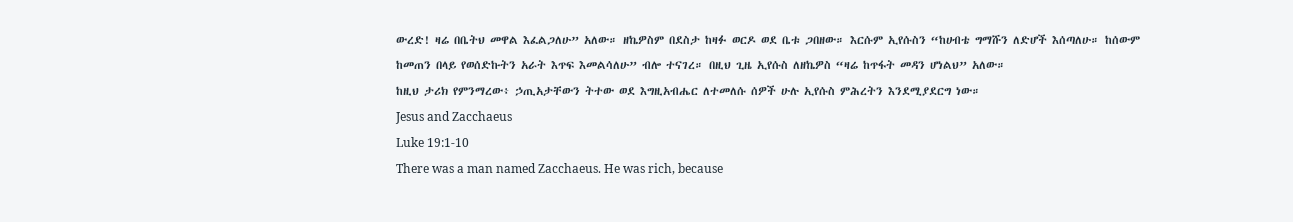ውረድ! ዛሬ በቤትህ መዋል እፈልጋለሁ” አለው። ዘኬዎስም በደስታ ከዛፉ ወርዶ ወደ ቤቱ ጋበዘው። እርሱም ኢየሱስን “ከሀብቴ ግማሹን ለድሆች እሰጣለሁ። ከሰውም ከመጠን በላይ የወሰድኩትን አራት እጥፍ እመልሳለሁ” ብሎ ተናገረ። በዚህ ጊዜ ኢየሱስ ለዘኬዎስ “ዛሬ ከጥፋት መዳን ሆነልህ” አለው።
ከዚህ ታሪክ የምንማረው፥ ኃጢአታቸውን ትተው ወደ እግዚአብሔር ለተመለሱ ሰዎች ሁሉ ኢየሱስ ምሕረትን እንደሚያደርግ ነው።
Jesus and Zacchaeus
Luke 19:1-10
There was a man named Zacchaeus. He was rich, because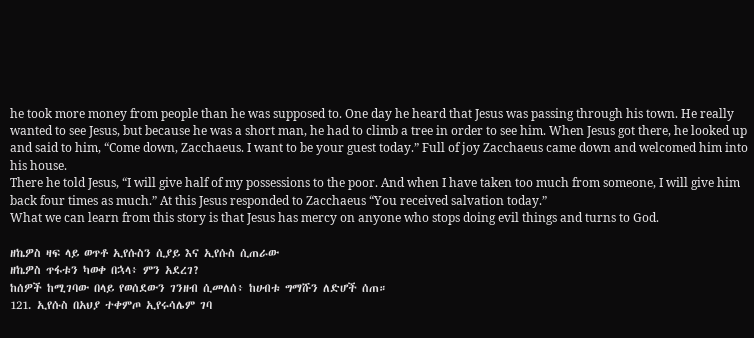he took more money from people than he was supposed to. One day he heard that Jesus was passing through his town. He really wanted to see Jesus, but because he was a short man, he had to climb a tree in order to see him. When Jesus got there, he looked up and said to him, “Come down, Zacchaeus. I want to be your guest today.” Full of joy Zacchaeus came down and welcomed him into his house.
There he told Jesus, “I will give half of my possessions to the poor. And when I have taken too much from someone, I will give him back four times as much.” At this Jesus responded to Zacchaeus “You received salvation today.”
What we can learn from this story is that Jesus has mercy on anyone who stops doing evil things and turns to God.

ዘኬዎስ ዛፍ ላይ ወጥቶ ኢየሱስን ሲያይ እና ኢየሱስ ሲጠራው
ዘኬዎስ ጥፋቱን ካወቀ በኋላ፥ ምን አደረገ?
ከሰዎች ከሚገባው በላይ የወሰደውን ገንዘብ ሲመለሰ፥ ከሀብቱ ግማሹን ለድሆች ሰጠ።
121. ኢየሱስ በአህያ ተቀምጦ ኢየሩሳሌም ገባ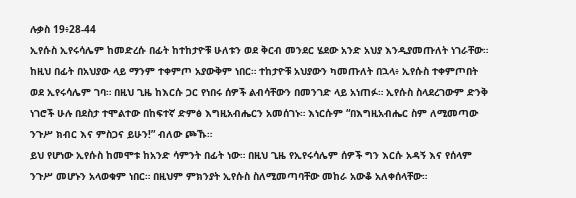ሉቃስ 19፥28-44
ኢየሱስ ኢየሩሳሌም ከመድረሱ በፊት ከተከታዮቹ ሁለቱን ወደ ቅርብ መንደር ሄደው አንድ አህያ እንዲያመጡለት ነገራቸው። ከዚህ በፊት በአህያው ላይ ማንም ተቀምጦ አያውቅም ነበር። ተከታዮቹ አህያውን ካመጡለት በኋላ፥ ኢየሱስ ተቀምጦበት ወደ ኢየሩሳሌም ገባ። በዚህ ጊዜ ከእርሱ ጋር የነበሩ ሰዎች ልብሳቸውን በመንገድ ላይ አነጠፉ። ኢየሱስ ስላደረገውም ድንቅ ነገሮች ሁሉ በደስታ ተሞልተው በከፍተኛ ድምፅ እግዚአብሔርን አመሰገኑ። እነርሱም “በእግዚአብሔር ስም ለሚመጣው ንጉሥ ክብር እና ምስጋና ይሁን!” ብለው ጮኹ።
ይህ የሆነው ኢየሱስ ከመሞቱ ከአንድ ሳምንት በፊት ነው። በዚህ ጊዜ የኢየሩሳሌም ሰዎች ግን እርሱ አዳኝ እና የሰላም ንጉሥ መሆኑን አላወቁም ነበር። በዚህም ምክንያት ኢየሱስ ስለሚመጣባቸው መከራ አውቆ አለቀሰላቸው።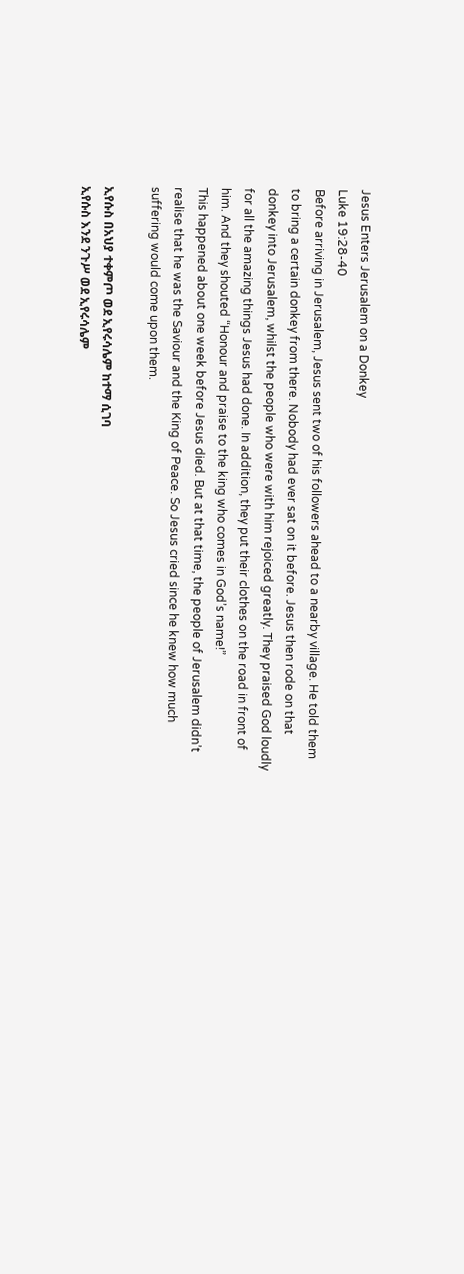Jesus Enters Jerusalem on a Donkey
Luke 19:28-40
Before arriving in Jerusalem, Jesus sent two of his followers ahead to a nearby village. He told them to bring a certain donkey from there. Nobody had ever sat on it before. Jesus then rode on that donkey into Jerusalem, whilst the people who were with him rejoiced greatly. They praised God loudly for all the amazing things Jesus had done. In addition, they put their clothes on the road in front of him. And they shouted “Honour and praise to the king who comes in God’s name!”
This happened about one week before Jesus died. But at that time, the people of Jerusalem didn’t realise that he was the Saviour and the King of Peace. So Jesus cried since he knew how much suffering would come upon them.

ኢየሱስ በአህያ ተቀምጦ ወደ ኢየሩሳሌም ከተማ ሲገባ
ኢየሱስ እንደ ንጉሥ ወደ ኢየሩሳሌም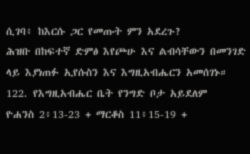ሲገባ፥ ከእርሱ ጋር የመጡት ምን አደረጉ?
ሕዝቡ በከፍተኛ ድምፅ እየጮሁ እና ልብሳቸውን በመንገድ ላይ እያነጠፉ ኢየሱስን እና እግዚአብሔርን አመሰገኑ።
122. የእግዚአብሔር ቤት የንግድ ቦታ አይደለም
ዮሐንስ 2፥13-23 + ማርቆስ 11፥15-19 +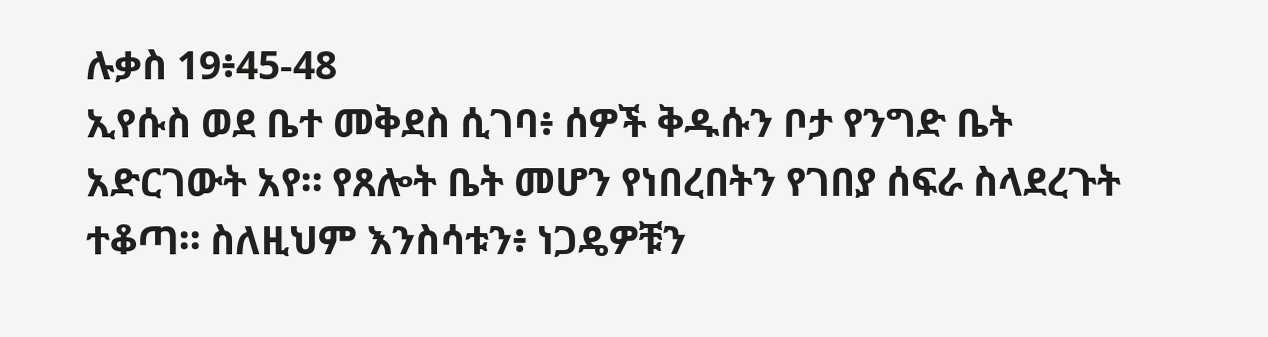ሉቃስ 19፥45-48
ኢየሱስ ወደ ቤተ መቅደስ ሲገባ፥ ሰዎች ቅዱሱን ቦታ የንግድ ቤት አድርገውት አየ። የጸሎት ቤት መሆን የነበረበትን የገበያ ሰፍራ ስላደረጉት ተቆጣ። ስለዚህም እንስሳቱን፥ ነጋዴዎቹን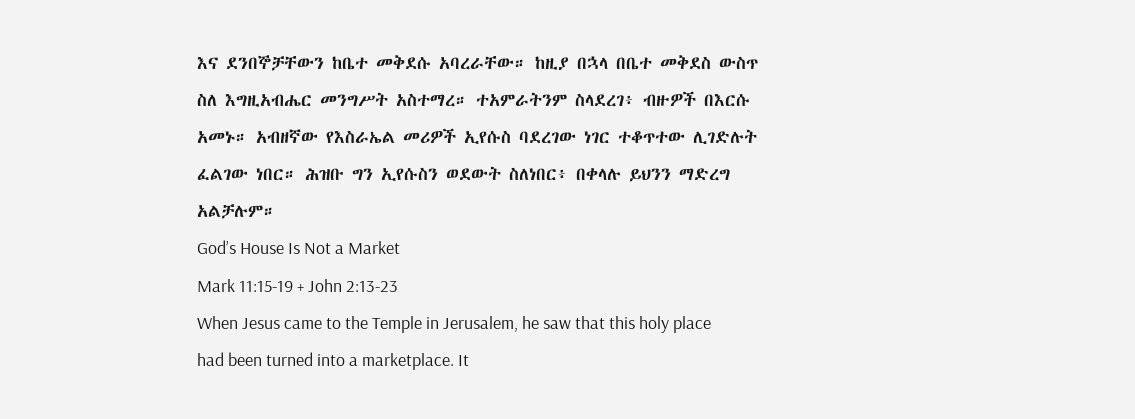እና ደንበኞቻቸውን ከቤተ መቅደሱ አባረራቸው። ከዚያ በኋላ በቤተ መቅደስ ውስጥ ስለ እግዚአብሔር መንግሥት አስተማረ። ተአምራትንም ስላደረገ፥ ብዙዎች በእርሱ አመኑ። አብዘኛው የእስራኤል መሪዎች ኢየሱስ ባደረገው ነገር ተቆጥተው ሊገድሉት ፈልገው ነበር። ሕዝቡ ግን ኢየሱስን ወደውት ስለነበር፥ በቀላሉ ይህንን ማድረግ አልቻሉም።
God’s House Is Not a Market
Mark 11:15-19 + John 2:13-23
When Jesus came to the Temple in Jerusalem, he saw that this holy place had been turned into a marketplace. It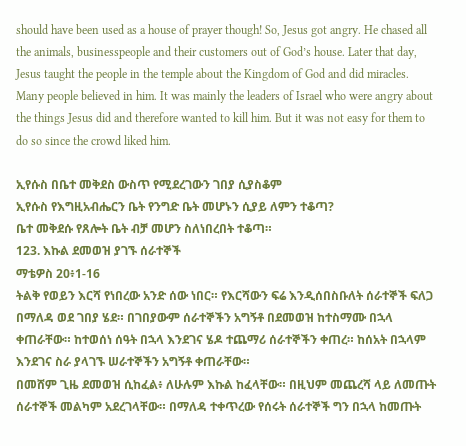should have been used as a house of prayer though! So, Jesus got angry. He chased all the animals, businesspeople and their customers out of God’s house. Later that day, Jesus taught the people in the temple about the Kingdom of God and did miracles. Many people believed in him. It was mainly the leaders of Israel who were angry about the things Jesus did and therefore wanted to kill him. But it was not easy for them to do so since the crowd liked him.

ኢየሱስ በቤተ መቅደስ ውስጥ የሚደረገውን ገበያ ሲያስቆም
ኢየሱስ የእግዚአብሔርን ቤት የንግድ ቤት መሆኑን ሲያይ ለምን ተቆጣ?
ቤተ መቅደሱ የጸሎት ቤት ብቻ መሆን ስለነበረበት ተቆጣ።
123. እኩል ደመወዝ ያገኙ ሰራተኞች
ማቴዎስ 20፥1-16
ትልቅ የወይን እርሻ የነበረው አንድ ሰው ነበር። የእርሻውን ፍሬ እንዲሰበስቡለት ሰራተኞች ፍለጋ በማለዳ ወደ ገበያ ሄደ። በገበያውም ሰራተኞችን አግኝቶ በደመወዝ ከተስማሙ በኋላ ቀጠራቸው። ከተወሰነ ሰዓት በኋላ እንደገና ሄዶ ተጨማሪ ሰራተኞችን ቀጠረ። ከሰአት በኋላም እንደገና ስራ ያላገኙ ሠራተኞችን አግኝቶ ቀጠራቸው።
በመሸም ጊዜ ደመወዝ ሲከፈል፥ ለሁሉም እኩል ከፈላቸው። በዚህም መጨረሻ ላይ ለመጡት ሰራተኞች መልካም አደረገላቸው። በማለዳ ተቀጥረው የሰሩት ሰራተኞች ግን በኋላ ከመጡት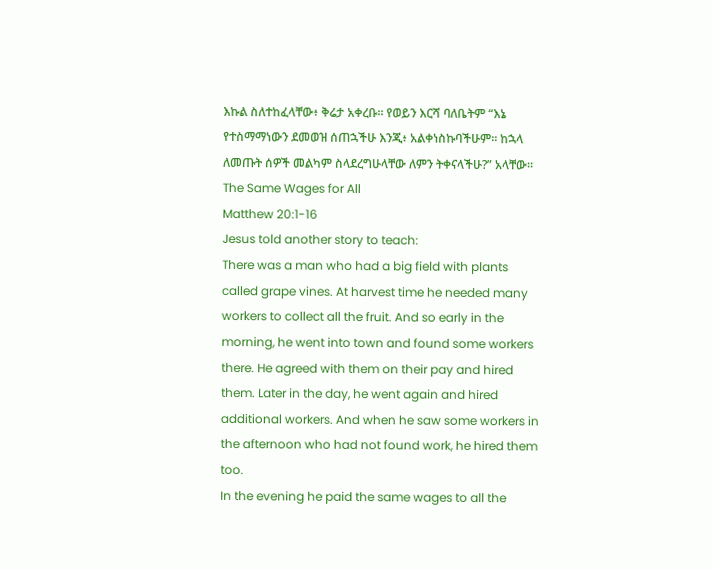እኩል ስለተከፈላቸው፥ ቅሬታ አቀረቡ። የወይን እርሻ ባለቤትም “እኔ የተስማማነውን ደመወዝ ሰጠኋችሁ እንጂ፥ አልቀነስኩባችሁም። ከኋላ ለመጡት ሰዎች መልካም ስላደረግሁላቸው ለምን ትቀናላችሁ?” አላቸው።
The Same Wages for All
Matthew 20:1-16
Jesus told another story to teach:
There was a man who had a big field with plants called grape vines. At harvest time he needed many workers to collect all the fruit. And so early in the morning, he went into town and found some workers there. He agreed with them on their pay and hired them. Later in the day, he went again and hired additional workers. And when he saw some workers in the afternoon who had not found work, he hired them too.
In the evening he paid the same wages to all the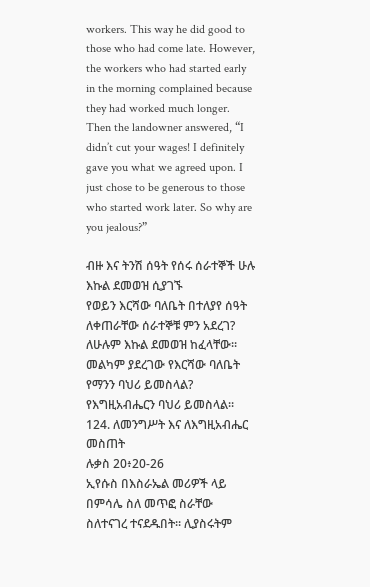workers. This way he did good to those who had come late. However, the workers who had started early in the morning complained because they had worked much longer. Then the landowner answered, “I didn’t cut your wages! I definitely gave you what we agreed upon. I just chose to be generous to those who started work later. So why are you jealous?”

ብዙ እና ትንሽ ሰዓት የሰሩ ሰራተኞች ሁሉ እኩል ደመወዝ ሲያገኙ
የወይን እርሻው ባለቤት በተለያየ ሰዓት ለቀጠራቸው ሰራተኞቹ ምን አደረገ?
ለሁሉም እኩል ደመወዝ ከፈላቸው።
መልካም ያደረገው የእርሻው ባለቤት የማንን ባህሪ ይመስላል?
የእግዚአብሔርን ባህሪ ይመስላል።
124. ለመንግሥት እና ለእግዚአብሔር መስጠት
ሉቃስ 20፥20-26
ኢየሱስ በእስራኤል መሪዎች ላይ በምሳሌ ስለ መጥፎ ስራቸው ስለተናገረ ተናደዱበት። ሊያስሩትም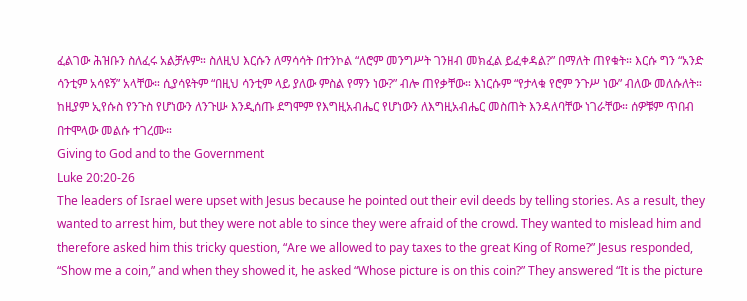ፈልገው ሕዝቡን ስለፈሩ አልቻሉም። ስለዚህ እርሱን ለማሳሳት በተንኮል “ለሮም መንግሥት ገንዘብ መክፈል ይፈቀዳል?” በማለት ጠየቁት። እርሱ ግን “አንድ ሳንቲም አሳዩኝ” አላቸው። ሲያሳዩትም “በዚህ ሳንቲም ላይ ያለው ምስል የማን ነው?” ብሎ ጠየቃቸው። እነርሱም “የታላቁ የሮም ንጉሥ ነው” ብለው መለሱለት። ከዚያም ኢየሱስ የንጉስ የሆነውን ለንጉሡ እንዲሰጡ ደግሞም የእግዚአብሔር የሆነውን ለእግዚአብሔር መስጠት እንዳለባቸው ነገራቸው። ሰዎቹም ጥበብ በተሞላው መልሱ ተገረሙ።
Giving to God and to the Government
Luke 20:20-26
The leaders of Israel were upset with Jesus because he pointed out their evil deeds by telling stories. As a result, they wanted to arrest him, but they were not able to since they were afraid of the crowd. They wanted to mislead him and therefore asked him this tricky question, “Are we allowed to pay taxes to the great King of Rome?” Jesus responded, “Show me a coin,” and when they showed it, he asked “Whose picture is on this coin?” They answered “It is the picture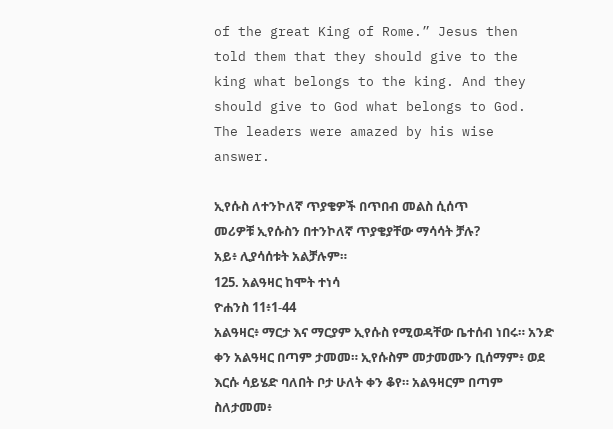of the great King of Rome.” Jesus then told them that they should give to the king what belongs to the king. And they should give to God what belongs to God. The leaders were amazed by his wise answer.

ኢየሱስ ለተንኮለኛ ጥያቄዎች በጥበብ መልስ ሲሰጥ
መሪዎቹ ኢየሱስን በተንኮለኛ ጥያቄያቸው ማሳሳት ቻሉ?
አይ፥ ሊያሳሰቱት አልቻሉም።
125. አልዓዛር ከሞት ተነሳ
ዮሐንስ 11፥1-44
አልዓዛር፥ ማርታ እና ማርያም ኢየሱስ የሚወዳቸው ቤተሰብ ነበሩ። አንድ ቀን አልዓዛር በጣም ታመመ። ኢየሱስም መታመሙን ቢሰማም፥ ወደ እርሱ ሳይሄድ ባለበት ቦታ ሁለት ቀን ቆየ። አልዓዛርም በጣም ስለታመመ፥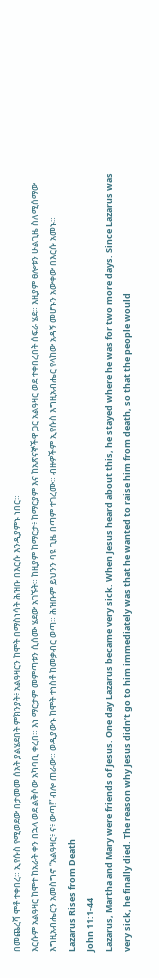በመጨረሻ ሞቶ ተቀበረ። ኢየሱስ የሚወደው በታመመ ሰአት ያልሄደበት ምክንያት፥ አልዓዛርን ከሞት በማስነሳት ሕዝቡ በእርሱ እንዲያምኑ ነበር።
እርሱም አልዓዛር ከሞተ ከአራት ቀን በኋላ ወደ ልቅሶው አካባቢ ቀረበ። እነ ማርታም መምጣቱን ሲሰሙ ሄደው አገኙት። ከዚያም ከማርታ፥ ከማርያም እና ከአጽናኞችዋ ጋር አልዓዛር ወደ ተቀበረበት ሰፍራ ሄደ። እዚያም ፀሎቱን ሁልጊዜ ስለሚሰማው እግዚአብሔርን አመስግኖ “አልዓዛር፥ ና፥ ውጣ!” ብሎ ጠራው። ወዲያውኑ ከሞት ተነስቶ ከመቃብር ወጣ። ሕዝቡም ይህንን ባዩ ጊዜ በጣም ተገረሙ። ብዙዎችም ኢየሱስ እግዚአብሔር የላከው አዳኝ መሆኑን አውቀው በእርሱ አመኑ።
Lazarus Rises from Death
John 11:1-44
Lazarus, Martha and Mary were friends of Jesus. One day Lazarus became very sick. When Jesus heard about this, he stayed where he was for two more days. Since Lazarus was very sick, he finally died. The reason why Jesus didn’t go to him immediately was that he wanted to raise him from death, so that the people would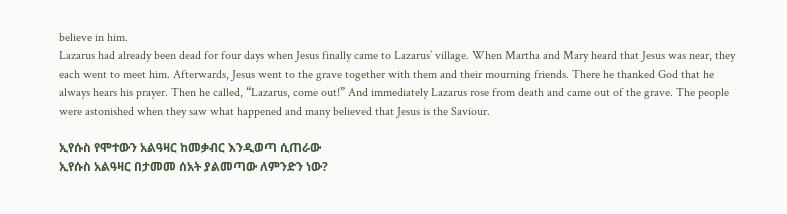believe in him.
Lazarus had already been dead for four days when Jesus finally came to Lazarus’ village. When Martha and Mary heard that Jesus was near, they each went to meet him. Afterwards, Jesus went to the grave together with them and their mourning friends. There he thanked God that he always hears his prayer. Then he called, “Lazarus, come out!” And immediately Lazarus rose from death and came out of the grave. The people were astonished when they saw what happened and many believed that Jesus is the Saviour.

ኢየሱስ የሞተውን አልዓዛር ከመቃብር እንዲወጣ ሲጠራው
ኢየሱስ አልዓዛር በታመመ ሰአት ያልመጣው ለምንድን ነው?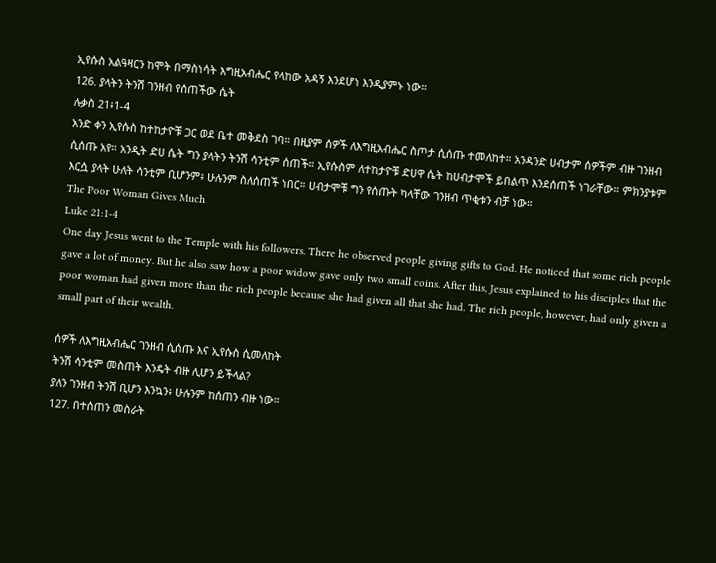ኢየሱስ አልዓዛርን ከሞት በማስነሳት እግዚአብሔር የላከው አዳኝ እንደሆነ እንዲያምኑ ነው።
126. ያላትን ትንሽ ገንዘብ የሰጠችው ሴት
ሉቃስ 21፥1-4
አንድ ቀን ኢየሱስ ከተከታዮቹ ጋር ወደ ቤተ መቅደስ ገባ። በዚያም ሰዎች ለእግዚአብሔር ስጦታ ሲሰጡ ተመለከተ። አንዳንድ ሀብታም ሰዎችም ብዙ ገንዘብ ሲሰጡ አየ። አንዲት ድሀ ሴት ግን ያላትን ትንሽ ሳንቲም ሰጠች። ኢየሱስም ለተከታዮቹ ድሀዋ ሴት ከሀብታሞች ይበልጥ እንደሰጠች ነገራቸው። ምክንያቱም እርሷ ያላት ሁለት ሳንቲም ቢሆንም፥ ሁሉንም ስለሰጠች ነበር። ሀብታሞቹ ግን የሰጡት ካላቸው ገንዘብ ጥቂቱን ብቻ ነው።
The Poor Woman Gives Much
Luke 21:1-4
One day Jesus went to the Temple with his followers. There he observed people giving gifts to God. He noticed that some rich people gave a lot of money. But he also saw how a poor widow gave only two small coins. After this, Jesus explained to his disciples that the poor woman had given more than the rich people because she had given all that she had. The rich people, however, had only given a small part of their wealth.

ሰዎች ለእግዚአብሔር ገንዘብ ሲሰጡ እና ኢየሱስ ሲመለከት
ትንሽ ሳንቲም መስጠት እንዴት ብዙ ሊሆን ይችላል?
ያለን ገንዘብ ትንሽ ቢሆን እንኳን፥ ሁሉንም ከሰጠን ብዙ ነው።
127. በተሰጠን መስራት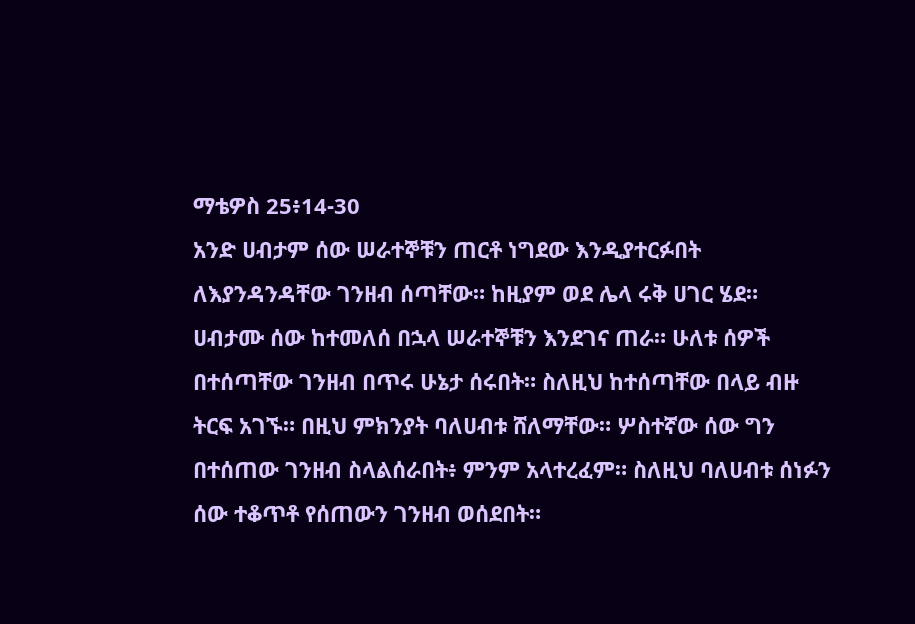ማቴዎስ 25፥14-30
አንድ ሀብታም ሰው ሠራተኞቹን ጠርቶ ነግደው እንዲያተርፉበት ለእያንዳንዳቸው ገንዘብ ሰጣቸው። ከዚያም ወደ ሌላ ሩቅ ሀገር ሄደ።
ሀብታሙ ሰው ከተመለሰ በኋላ ሠራተኞቹን እንደገና ጠራ። ሁለቱ ሰዎች በተሰጣቸው ገንዘብ በጥሩ ሁኔታ ሰሩበት። ስለዚህ ከተሰጣቸው በላይ ብዙ ትርፍ አገኙ። በዚህ ምክንያት ባለሀብቱ ሸለማቸው። ሦስተኛው ሰው ግን በተሰጠው ገንዘብ ስላልሰራበት፥ ምንም አላተረፈም። ስለዚህ ባለሀብቱ ሰነፉን ሰው ተቆጥቶ የሰጠውን ገንዘብ ወሰደበት።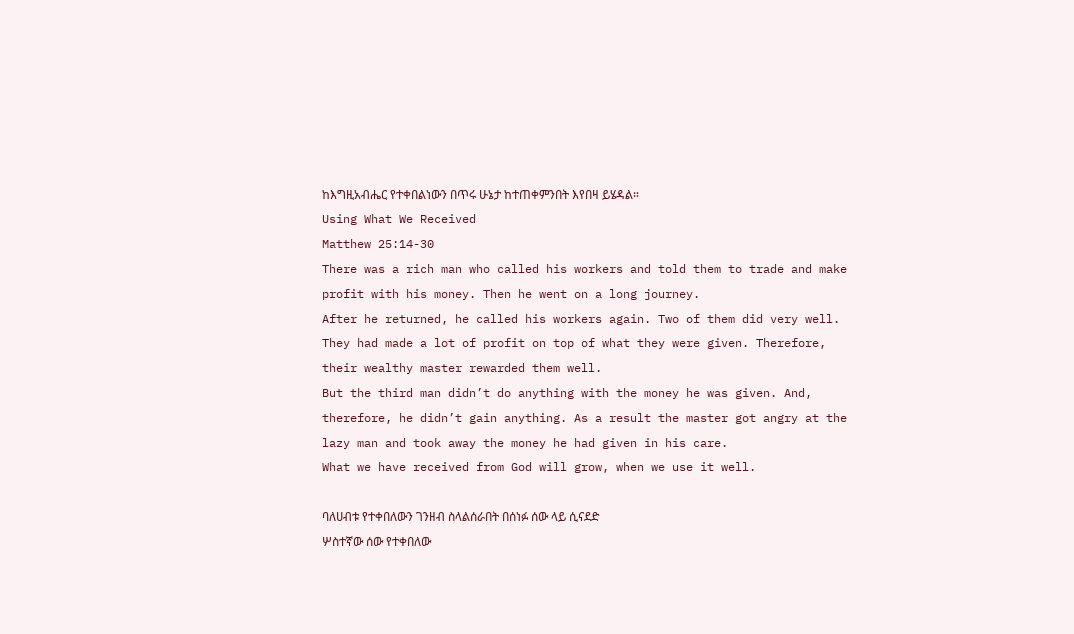ከእግዚአብሔር የተቀበልነውን በጥሩ ሁኔታ ከተጠቀምንበት እየበዛ ይሄዳል።
Using What We Received
Matthew 25:14-30
There was a rich man who called his workers and told them to trade and make profit with his money. Then he went on a long journey.
After he returned, he called his workers again. Two of them did very well. They had made a lot of profit on top of what they were given. Therefore, their wealthy master rewarded them well.
But the third man didn’t do anything with the money he was given. And, therefore, he didn’t gain anything. As a result the master got angry at the lazy man and took away the money he had given in his care.
What we have received from God will grow, when we use it well.

ባለሀብቱ የተቀበለውን ገንዘብ ስላልሰራበት በሰነፉ ሰው ላይ ሲናደድ
ሦስተኛው ሰው የተቀበለው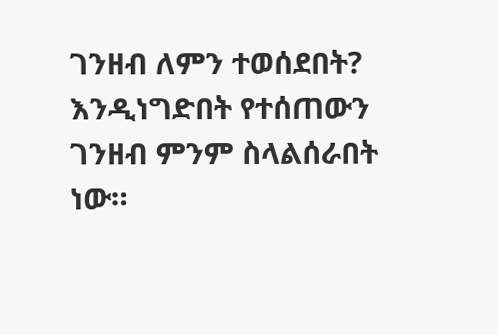ገንዘብ ለምን ተወሰደበት?
እንዲነግድበት የተሰጠውን ገንዘብ ምንም ስላልሰራበት ነው።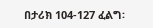በታሪክ 104-127 ፈልግ፡